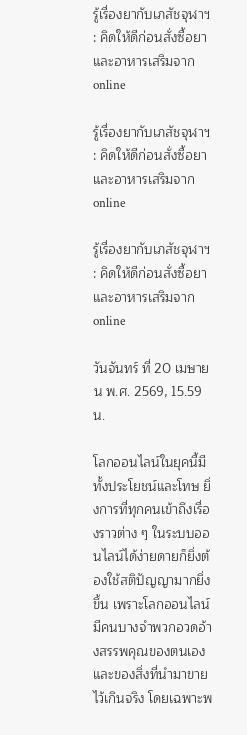รู้เรื่องยากับเภสัชจุฬาฯ : คิดให้ดีก่อนสั่งซื้อยาและอาหารเสริมจาก online

รู้เรื่องยากับเภสัชจุฬาฯ : คิดให้ดีก่อนสั่งซื้อยาและอาหารเสริมจาก online

รู้เรื่องยากับเภสัชจุฬาฯ : คิดให้ดีก่อนสั่งซื้อยาและอาหารเสริมจาก online

วันจันทร์ ที่ 20 เมษายน พ.ศ. 2569, 15.59 น.

โลกออนไลน์ในยุคนี้มีทั้งประโยชน์และโทษ ยิ่งการที่ทุกคนเข้าถึงเรื่องราวต่าง ๆ ในระบบออนไลน์ได้ง่ายดายก็ยิ่งต้องใช้สติปัญญามากยิ่งขึ้น เพราะโลกออนไลน์มีคนบางจำพวกอวดอ้างสรรพคุณของตนเองและของสิ่งที่นำมาขายไว้เกินจริง โดยเฉพาะพ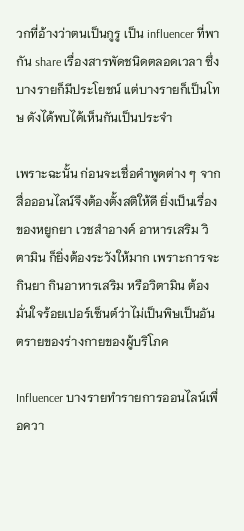วกที่อ้างว่าตนเป็นกูรู เป็น influencer ที่พากัน share เรื่องสารพัดชนิดตลอดเวลา ซึ่งบางรายก็มีประโยชน์ แต่บางรายก็เป็นโทษ ดังได้พบได้เห็นกันเป็นประจำ

เพราะฉะนั้น ก่อนจะเชื่อคำพูดต่าง ๆ จากสื่อออนไลน์จึงต้องตั้งสติให้ดี ยิ่งเป็นเรื่องของหยูกยา เวชสำอางค์ อาหารเสริม วิตามิน ก็ยิ่งต้องระวังให้มาก เพราะการจะกินยา กินอาหารเสริม หรือวิตามิน ต้องมั่นใจร้อยเปอร์เซ็นต์ว่าไม่เป็นพิษเป็นอันตรายของร่างกายของผู้บริโภค

Influencer บางรายทำรายการออนไลน์เพื่อควา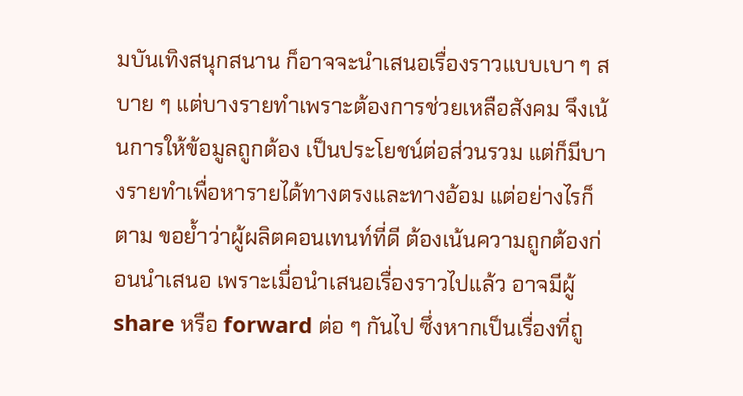มบันเทิงสนุกสนาน ก็อาจจะนำเสนอเรื่องราวแบบเบา ๆ สบาย ๆ แต่บางรายทำเพราะต้องการช่วยเหลือสังคม จึงเน้นการให้ข้อมูลถูกต้อง เป็นประโยชน์ต่อส่วนรวม แต่ก็มีบางรายทำเพื่อหารายได้ทางตรงและทางอ้อม แต่อย่างไรก็ตาม ขอย้ำว่าผู้ผลิตคอนเทนท์ที่ดี ต้องเน้นความถูกต้องก่อนนำเสนอ เพราะเมื่อนำเสนอเรื่องราวไปแล้ว อาจมีผู้ share หรือ forward ต่อ ๆ กันไป ซึ่งหากเป็นเรื่องที่ถู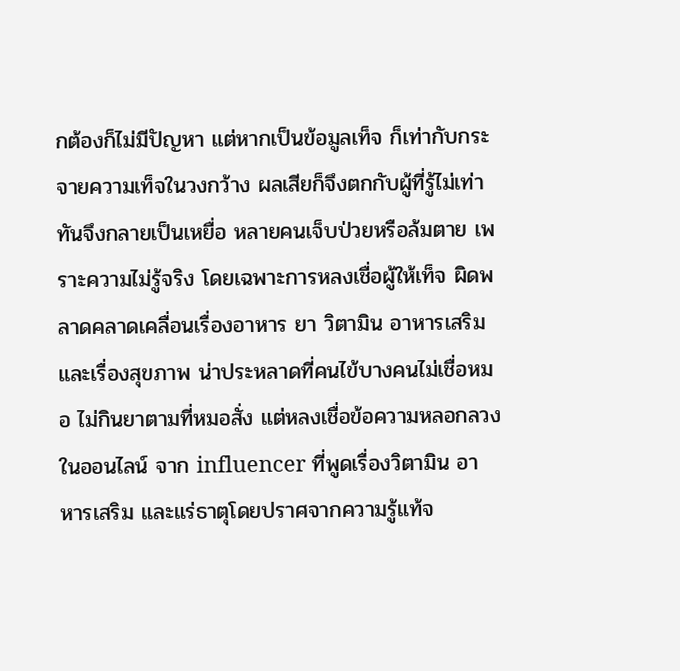กต้องก็ไม่มีปัญหา แต่หากเป็นข้อมูลเท็จ ก็เท่ากับกระจายความเท็จในวงกว้าง ผลเสียก็จึงตกกับผู้ที่รู้ไม่เท่าทันจึงกลายเป็นเหยื่อ หลายคนเจ็บป่วยหรือล้มตาย เพราะความไม่รู้จริง โดยเฉพาะการหลงเชื่อผู้ให้เท็จ ผิดพลาดคลาดเคลื่อนเรื่องอาหาร ยา วิตามิน อาหารเสริม และเรื่องสุขภาพ น่าประหลาดที่คนไข้บางคนไม่เชื่อหมอ ไม่กินยาตามที่หมอสั่ง แต่หลงเชื่อข้อความหลอกลวงในออนไลน์ จาก influencer ที่พูดเรื่องวิตามิน อาหารเสริม และแร่ธาตุโดยปราศจากความรู้แท้จ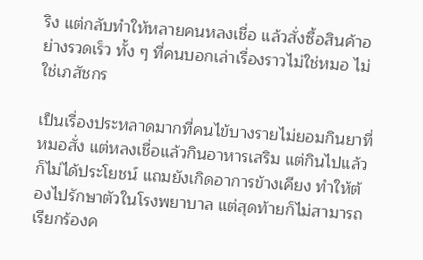ริง แต่กลับทำให้หลายคนหลงเชื่อ แล้วสั่งซื้อสินค้าอย่างรวดเร็ว ทั้ง ๆ ที่คนบอกเล่าเรื่องราวไม่ใช่หมอ ไม่ใช่เภสัชกร

เป็นเรื่องประหลาดมากที่คนไข้บางรายไม่ยอมกินยาที่หมอสั่ง แต่หลงเชื่อแล้วกินอาหารเสริม แต่กินไปแล้วก็ไม่ได้ประโยชน์ แถมยังเกิดอาการข้างเคียง ทำให้ต้องไปรักษาตัวในโรงพยาบาล แต่สุดท้ายก็ไม่สามารถเรียกร้องค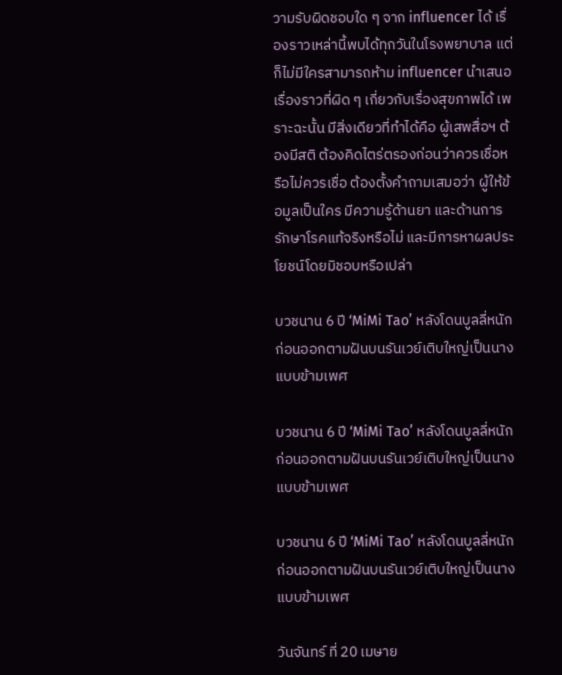วามรับผิดชอบใด ๆ จาก influencer ได้ เรื่องราวเหล่านี้พบได้ทุกวันในโรงพยาบาล แต่ก็ไม่มีใครสามารถห้าม influencer นำเสนอเรื่องราวที่ผิด ๆ เกี่ยวกับเรื่องสุขภาพได้ เพราะฉะนั้น มีสิ่งเดียวที่ทำได้คือ ผู้เสพสื่อฯ ต้องมีสติ ต้องคิดไตร่ตรองก่อนว่าควรเชื่อหรือไม่ควรเชื่อ ต้องตั้งคำถามเสมอว่า ผู้ให้ข้อมูลเป็นใคร มีความรู้ด้านยา และด้านการรักษาโรคแท้จริงหรือไม่ และมีการหาผลประโยชน์โดยมิชอบหรือเปล่า

บวชนาน 6 ปี ‘MiMi Tao’ หลังโดนบูลลี่หนัก ก่อนออกตามฝันบนรันเวย์เติบใหญ่เป็นนางแบบข้ามเพศ

บวชนาน 6 ปี ‘MiMi Tao’ หลังโดนบูลลี่หนัก ก่อนออกตามฝันบนรันเวย์เติบใหญ่เป็นนางแบบข้ามเพศ

บวชนาน 6 ปี ‘MiMi Tao’ หลังโดนบูลลี่หนัก ก่อนออกตามฝันบนรันเวย์เติบใหญ่เป็นนางแบบข้ามเพศ

วันจันทร์ ที่ 20 เมษาย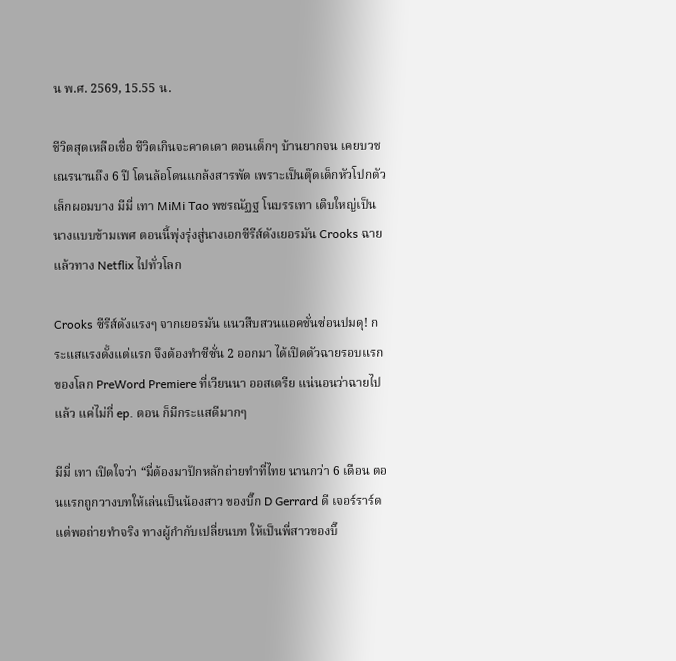น พ.ศ. 2569, 15.55 น.

ชีวิตสุดเหลือเชื่อ ชีวิตเกินจะคาดเดา ตอนเด็กๆ บ้านยากจน เคยบวชเณรนานถึง 6 ปี โดนล้อโดนแกล้งสารพัด เพราะเป็นตุ๊ดเด็กหัวโปกตัวเล็กผอมบาง มีมี่ เทา MiMi Tao พชรณัฏฐ โนบรรเทา เติบใหญ่เป็นนางแบบข้ามเพศ ตอนนี้พุ่งรุ่งสู่นางเอกซีรีส์ดังเยอรมัน Crooks ฉายแล้วทาง Netflix ไปทั่วโลก

Crooks ซีรีส์ดังแรงๆ จากเยอรมัน แนวสืบสวนแอคชั่นซ่อนปมดุ! กระแสแรงดั้งแต่แรก จึงต้องทำซีซั่น 2 ออกมา ได้เปิดตัวฉายรอบแรกของโลก PreWord Premiere ที่เวียนนา ออสเตรีย แน่นอนว่าฉายไปแล้ว แค่ไม่กี่ ep. ตอน ก็มีกระแสดีมากๆ

มีมี่ เทา เปิดใจว่า “มี่ต้องมาปักหลักถ่ายทำที่ไทย นานกว่า 6 เดือน ตอนแรกถูกวางบทให้เล่นเป็นน้องสาว ของบิ๊ก D Gerrard ดี เจอร์ราร์ด แต่พอถ่ายทำจริง ทางผู้กำกับเปลี่ยนบท ให้เป็นพี่สาวของบิ๊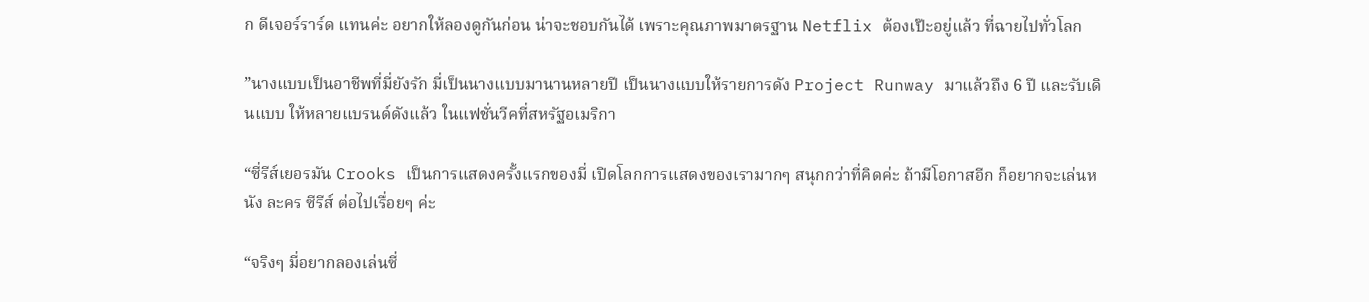ก ดีเจอร์ราร์ด แทนค่ะ อยากให้ลองดูกันก่อน น่าจะชอบกันได้ เพราะคุณภาพมาตรฐาน Netflix ต้องเป๊ะอยู่แล้ว ที่ฉายไปทั่วโลก

”นางแบบเป็นอาชีพที่มี่ยังรัก มี่เป็นนางแบบมานานหลายปี เป็นนางแบบให้รายการดัง Project Runway มาแล้วถึง 6 ปี และรับเดินแบบ ให้หลายแบรนด์ดังแล้ว ในแฟชั่นวีคที่สหรัฐอเมริกา

“ซี่รีส์เยอรมัน Crooks เป็นการแสดงครั้งแรกของมี่ เปิดโลกการแสดงของเรามากๆ สนุกกว่าที่คิดค่ะ ถ้ามีโอกาสอีก ก็อยากจะเล่นหนัง ละคร ซีรีส์ ต่อไปเรื่อยๆ ค่ะ

“จริงๆ มี่อยากลองเล่นซี่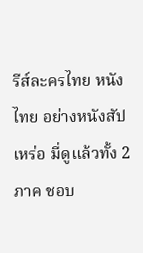รีส์ละครไทย หนังไทย อย่างหนังสัปเหร่อ มี่ดูแล้วทั้ง 2 ภาค ชอบ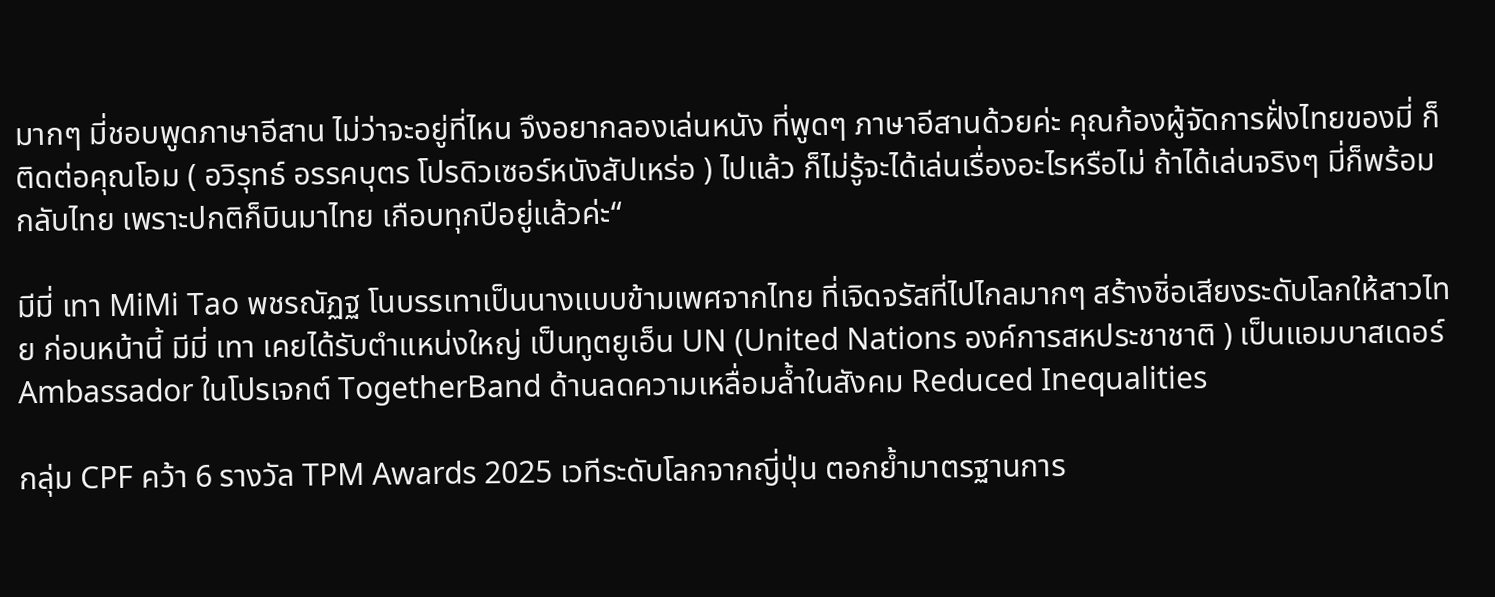มากๆ มี่ชอบพูดภาษาอีสาน ไม่ว่าจะอยู่ที่ไหน จึงอยากลองเล่นหนัง ที่พูดๆ ภาษาอีสานด้วยค่ะ คุณก้องผู้จัดการฝั่งไทยของมี่ ก็ติดต่อคุณโอม ( อวิรุทธ์ อรรคบุตร โปรดิวเซอร์หนังสัปเหร่อ ) ไปแล้ว ก็ไม่รู้จะได้เล่นเรื่องอะไรหรือไม่ ถ้าได้เล่นจริงๆ มี่ก็พร้อมกลับไทย เพราะปกติก็บินมาไทย เกือบทุกปีอยู่แล้วค่ะ“

มีมี่ เทา MiMi Tao พชรณัฏฐ โนบรรเทาเป็นนางแบบข้ามเพศจากไทย ที่เจิดจรัสที่ไปไกลมากๆ สร้างชิ่อเสียงระดับโลกให้สาวไทย ก่อนหน้านี้ มีมี่ เทา เคยได้รับตำแหน่งใหญ่ เป็นทูตยูเอ็น UN (United Nations องค์การสหประชาชาติ ) เป็นแอมบาสเดอร์ Ambassador ในโปรเจกต์ TogetherBand ด้านลดความเหลื่อมล้ำในสังคม Reduced Inequalities

กลุ่ม CPF คว้า 6 รางวัล TPM Awards 2025 เวทีระดับโลกจากญี่ปุ่น ตอกย้ำมาตรฐานการ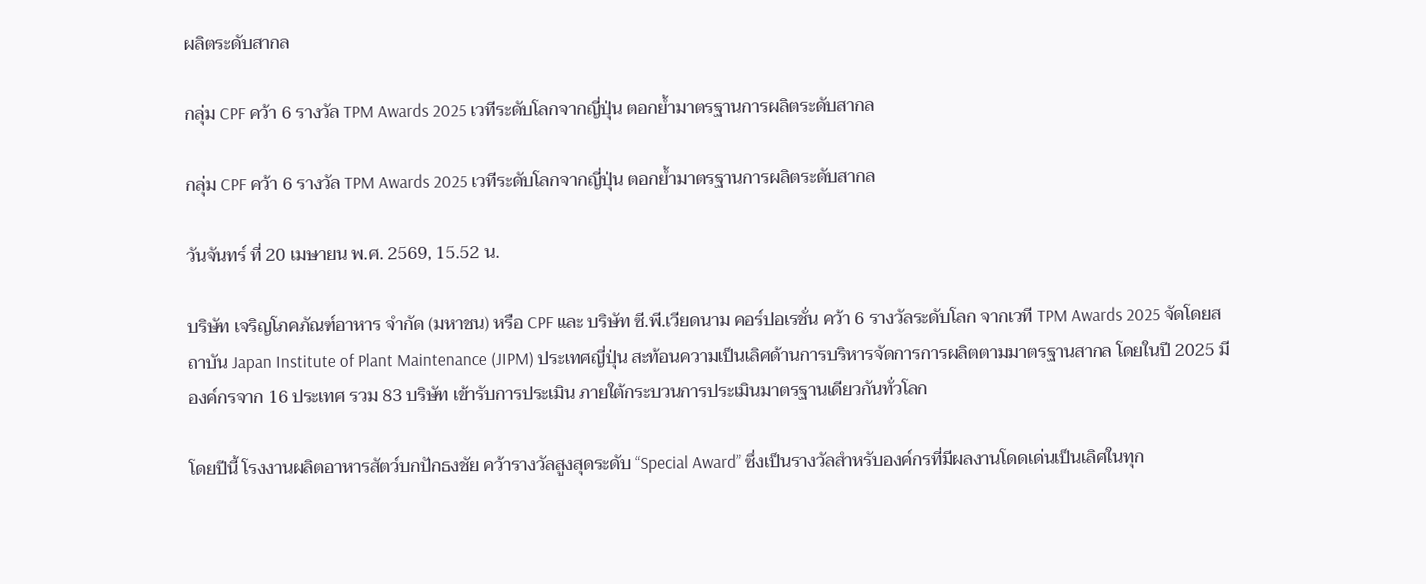ผลิตระดับสากล

กลุ่ม CPF คว้า 6 รางวัล TPM Awards 2025 เวทีระดับโลกจากญี่ปุ่น ตอกย้ำมาตรฐานการผลิตระดับสากล

กลุ่ม CPF คว้า 6 รางวัล TPM Awards 2025 เวทีระดับโลกจากญี่ปุ่น ตอกย้ำมาตรฐานการผลิตระดับสากล

วันจันทร์ ที่ 20 เมษายน พ.ศ. 2569, 15.52 น.

บริษัท เจริญโภคภัณฑ์อาหาร จำกัด (มหาชน) หรือ CPF และ บริษัท ซี.พี.เวียดนาม คอร์ปอเรชั่น คว้า 6 รางวัลระดับโลก จากเวที TPM Awards 2025 จัดโดยสถาบัน Japan Institute of Plant Maintenance (JIPM) ประเทศญี่ปุ่น สะท้อนความเป็นเลิศด้านการบริหารจัดการการผลิตตามมาตรฐานสากล โดยในปี 2025 มีองค์กรจาก 16 ประเทศ รวม 83 บริษัท เข้ารับการประเมิน ภายใต้กระบวนการประเมินมาตรฐานเดียวกันทั่วโลก

โดยปีนี้ โรงงานผลิตอาหารสัตว์บกปักธงชัย คว้ารางวัลสูงสุดระดับ “Special Award” ซึ่งเป็นรางวัลสำหรับองค์กรที่มีผลงานโดดเด่นเป็นเลิศในทุก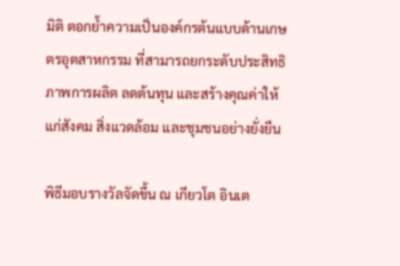มิติ ตอกย้ำความเป็นองค์กรต้นแบบด้านเกษตรอุตสาหกรรม ที่สามารถยกระดับประสิทธิภาพการผลิต ลดต้นทุน และสร้างคุณค่าให้แก่สังคม สิ่งแวดล้อม และชุมชนอย่างยั่งยืน

พิธีมอบรางวัลจัดขึ้น ณ เกียวโต อินเต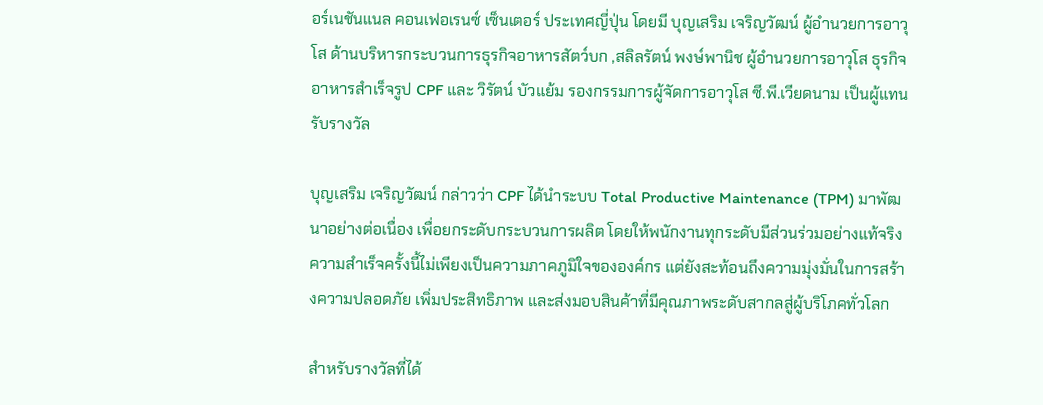อร์เนชันแนล คอนเฟอเรนซ์ เซ็นเตอร์ ประเทศญี่ปุ่น โดยมี บุญเสริม เจริญวัฒน์ ผู้อำนวยการอาวุโส ด้านบริหารกระบวนการธุรกิจอาหารสัตว์บก ,สลิลรัตน์ พงษ์พานิช ผู้อำนวยการอาวุโส ธุรกิจอาหารสำเร็จรูป CPF และ วิรัตน์ บัวแย้ม รองกรรมการผู้จัดการอาวุโส ซี.พี.เวียดนาม เป็นผู้แทนรับรางวัล

บุญเสริม เจริญวัฒน์ กล่าวว่า CPF ได้นำระบบ Total Productive Maintenance (TPM) มาพัฒนาอย่างต่อเนื่อง เพื่อยกระดับกระบวนการผลิต โดยให้พนักงานทุกระดับมีส่วนร่วมอย่างแท้จริง ความสำเร็จครั้งนี้ไม่เพียงเป็นความภาคภูมิใจขององค์กร แต่ยังสะท้อนถึงความมุ่งมั่นในการสร้างความปลอดภัย เพิ่มประสิทธิภาพ และส่งมอบสินค้าที่มีคุณภาพระดับสากลสู่ผู้บริโภคทั่วโลก

สำหรับรางวัลที่ได้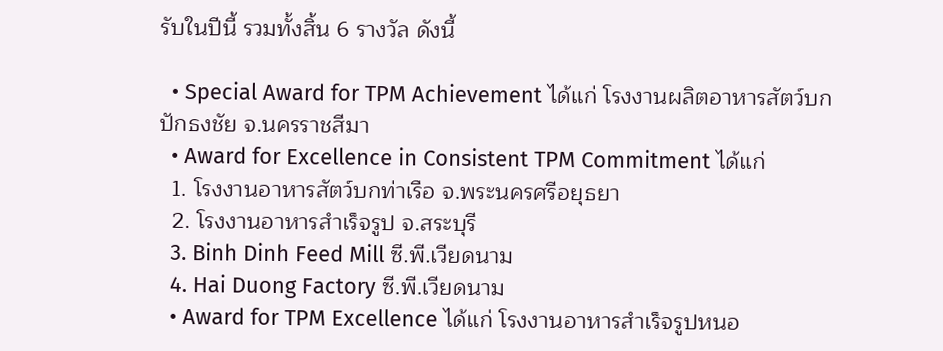รับในปีนี้ รวมทั้งสิ้น 6 รางวัล ดังนี้

  • Special Award for TPM Achievement ได้แก่ โรงงานผลิตอาหารสัตว์บกปักธงชัย จ.นครราชสีมา
  • Award for Excellence in Consistent TPM Commitment ได้แก่
  1. โรงงานอาหารสัตว์บกท่าเรือ จ.พระนครศรีอยุธยา
  2. โรงงานอาหารสำเร็จรูป จ.สระบุรี
  3. Binh Dinh Feed Mill ซี.พี.เวียดนาม
  4. Hai Duong Factory ซี.พี.เวียดนาม
  • Award for TPM Excellence ได้แก่ โรงงานอาหารสำเร็จรูปหนอ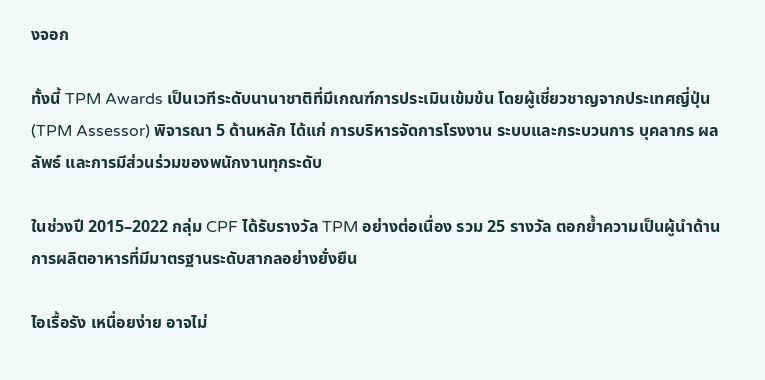งจอก

ทั้งนี้ TPM Awards เป็นเวทีระดับนานาชาติที่มีเกณฑ์การประเมินเข้มข้น โดยผู้เชี่ยวชาญจากประเทศญี่ปุ่น (TPM Assessor) พิจารณา 5 ด้านหลัก ได้แก่ การบริหารจัดการโรงงาน ระบบและกระบวนการ บุคลากร ผลลัพธ์ และการมีส่วนร่วมของพนักงานทุกระดับ

ในช่วงปี 2015–2022 กลุ่ม CPF ได้รับรางวัล TPM อย่างต่อเนื่อง รวม 25 รางวัล ตอกย้ำความเป็นผู้นำด้านการผลิตอาหารที่มีมาตรฐานระดับสากลอย่างยั่งยืน

ไอเรื้อรัง เหนื่อยง่าย อาจไม่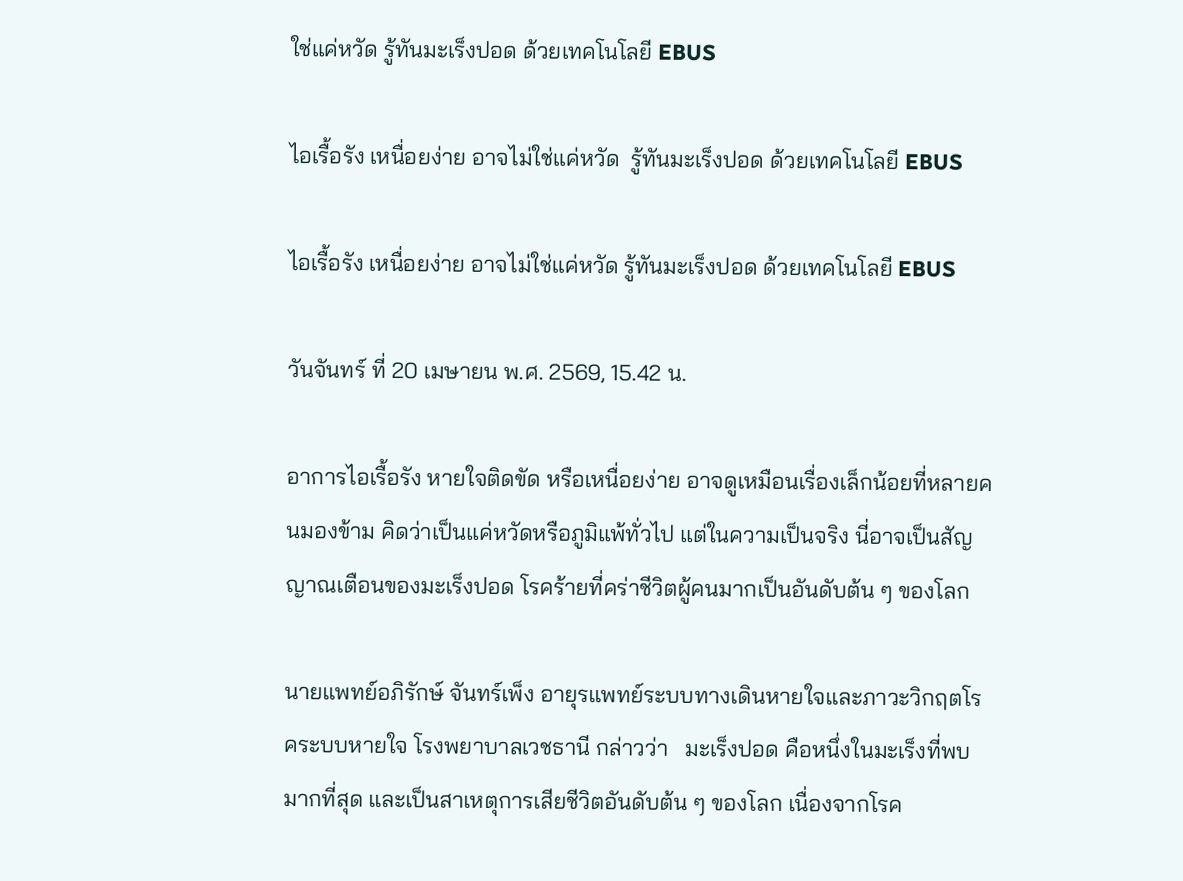ใช่แค่หวัด รู้ทันมะเร็งปอด ด้วยเทคโนโลยี EBUS

ไอเรื้อรัง เหนื่อยง่าย อาจไม่ใช่แค่หวัด  รู้ทันมะเร็งปอด ด้วยเทคโนโลยี EBUS

ไอเรื้อรัง เหนื่อยง่าย อาจไม่ใช่แค่หวัด รู้ทันมะเร็งปอด ด้วยเทคโนโลยี EBUS

วันจันทร์ ที่ 20 เมษายน พ.ศ. 2569, 15.42 น.

อาการไอเรื้อรัง หายใจติดขัด หรือเหนื่อยง่าย อาจดูเหมือนเรื่องเล็กน้อยที่หลายคนมองข้าม คิดว่าเป็นแค่หวัดหรือภูมิแพ้ทั่วไป แต่ในความเป็นจริง นี่อาจเป็นสัญญาณเตือนของมะเร็งปอด โรคร้ายที่คร่าชีวิตผู้คนมากเป็นอันดับต้น ๆ ของโลก

นายแพทย์อภิรักษ์ จันทร์เพ็ง อายุรแพทย์ระบบทางเดินหายใจและภาวะวิกฤตโรคระบบหายใจ โรงพยาบาลเวชธานี กล่าวว่า   มะเร็งปอด คือหนึ่งในมะเร็งที่พบมากที่สุด และเป็นสาเหตุการเสียชีวิตอันดับต้น ๆ ของโลก เนื่องจากโรค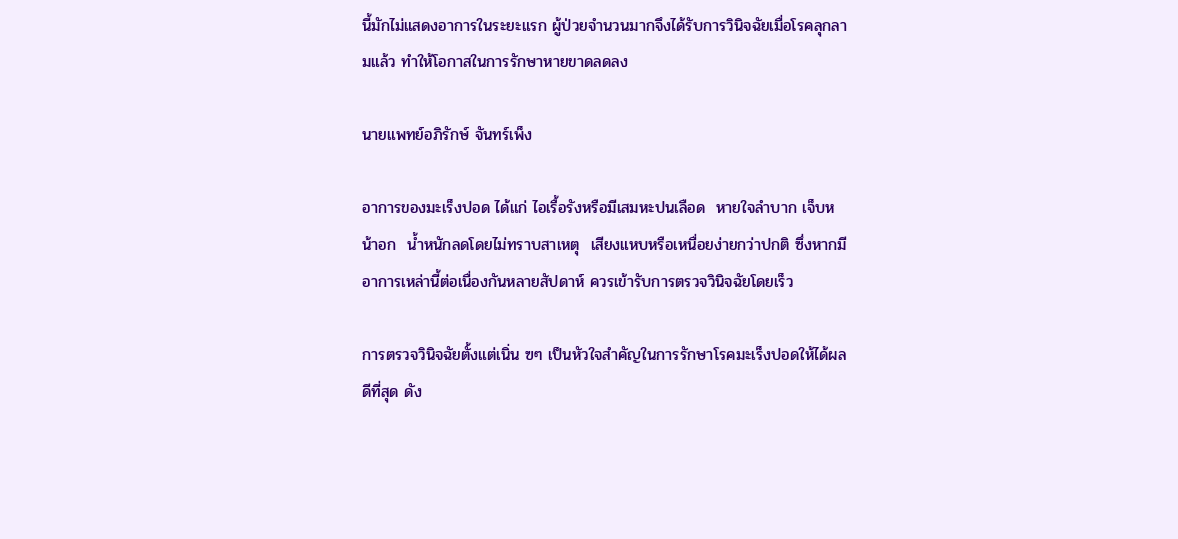นี้มักไม่แสดงอาการในระยะแรก ผู้ป่วยจำนวนมากจึงได้รับการวินิจฉัยเมื่อโรคลุกลามแล้ว ทำให้โอกาสในการรักษาหายขาดลดลง

นายแพทย์อภิรักษ์ จันทร์เพ็ง

อาการของมะเร็งปอด ได้แก่ ไอเรื้อรังหรือมีเสมหะปนเลือด  หายใจลำบาก เจ็บหน้าอก  น้ำหนักลดโดยไม่ทราบสาเหตุ  เสียงแหบหรือเหนื่อยง่ายกว่าปกติ ซึ่งหากมีอาการเหล่านี้ต่อเนื่องกันหลายสัปดาห์ ควรเข้ารับการตรวจวินิจฉัยโดยเร็ว

การตรวจวินิจฉัยตั้งแต่เนิ่น ฃๆ เป็นหัวใจสำคัญในการรักษาโรคมะเร็งปอดให้ได้ผลดีที่สุด ดัง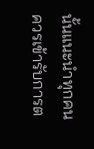นั้นแนะนำทุกคนควรเข้ารับการต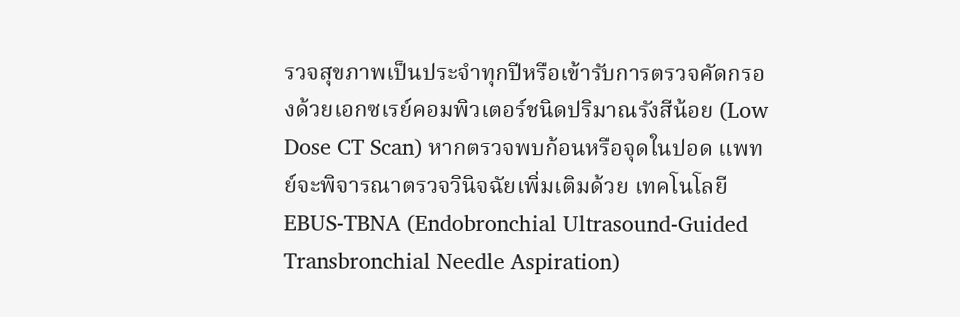รวจสุขภาพเป็นประจำทุกปีหรือเข้ารับการตรวจคัดกรองด้วยเอกซเรย์คอมพิวเตอร์ชนิดปริมาณรังสีน้อย (Low Dose CT Scan) หากตรวจพบก้อนหรือจุดในปอด แพทย์จะพิจารณาตรวจวินิจฉัยเพิ่มเติมด้วย เทคโนโลยี EBUS-TBNA (Endobronchial Ultrasound-Guided Transbronchial Needle Aspiration)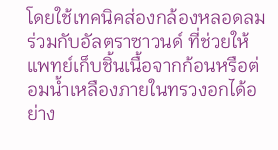โดยใช้เทคนิคส่องกล้องหลอดลมร่วมกับอัลตราซาวนด์ ที่ช่วยให้แพทย์เก็บชิ้นเนื้อจากก้อนหรือต่อมน้ำเหลืองภายในทรวงอกได้อย่าง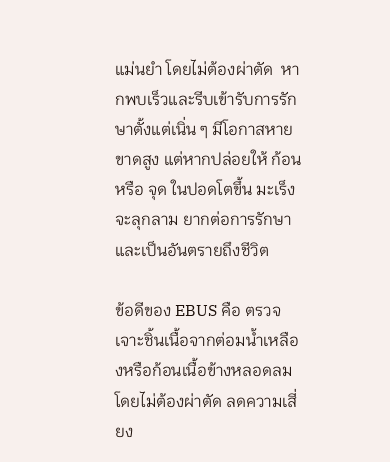แม่นยำ โดยไม่ต้องผ่าตัด  หากพบเร็วและรีบเข้ารับการรักษาตั้งแต่เนิ่น ๆ มีโอกาสหายขาดสูง แต่หากปล่อยให้ ก้อน หรือ จุด ในปอดโตขึ้น มะเร็งจะลุกลาม ยากต่อการรักษา และเป็นอันตรายถึงชีวิต

ข้อดีของ EBUS คือ ตรวจเจาะชิ้นเนื้อจากต่อมน้ำเหลืองหรือก้อนเนื้อข้างหลอดลมโดยไม่ต้องผ่าตัด ลดความเสี่ยง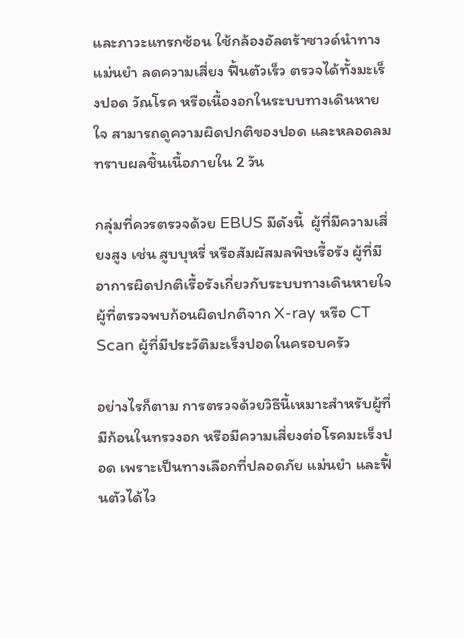และภาวะแทรกซ้อน ใช้กล้องอัลตร้าซาวด์นำทางแม่นยำ ลดความเสี่ยง ฟื้นตัวเร็ว ตรวจได้ทั้งมะเร็งปอด วัณโรค หรือเนื้องอกในระบบทางเดินหายใจ สามารถดูความผิดปกติของปอด และหลอดลม ทราบผลชิ้นเนื้อภายใน 2 วัน

กลุ่มที่ควรตรวจด้วย EBUS มีดังนี้  ผู้ที่มีความเสี่ยงสูง เช่น สูบบุหรี่ หรือสัมผัสมลพิษเรื้อรัง ผู้ที่มีอาการผิดปกติเรื้อรังเกี่ยวกับระบบทางเดินหายใจ ผู้ที่ตรวจพบก้อนผิดปกติจาก X-ray หรือ CT Scan ผู้ที่มีประวัติมะเร็งปอดในครอบครัว

อย่างไรก็ตาม การตรวจด้วยวิธีนี้เหมาะสำหรับผู้ที่มีก้อนในทรวงอก หรือมีความเสี่ยงต่อโรคมะเร็งปอด เพราะเป็นทางเลือกที่ปลอดภัย แม่นยำ และฟื้นตัวได้ไว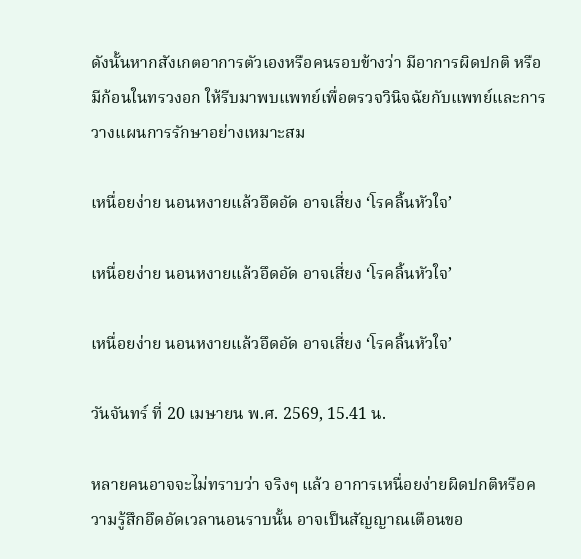ดังนั้นหากสังเกตอาการตัวเองหรือคนรอบข้างว่า มีอาการผิดปกติ หรือมีก้อนในทรวงอก ให้รีบมาพบแพทย์เพื่อตรวจวินิจฉัยกับแพทย์และการวางแผนการรักษาอย่างเหมาะสม

เหนื่อยง่าย นอนหงายแล้วอึดอัด อาจเสี่ยง ‘โรคลิ้นหัวใจ’

เหนื่อยง่าย นอนหงายแล้วอึดอัด อาจเสี่ยง ‘โรคลิ้นหัวใจ’

เหนื่อยง่าย นอนหงายแล้วอึดอัด อาจเสี่ยง ‘โรคลิ้นหัวใจ’

วันจันทร์ ที่ 20 เมษายน พ.ศ. 2569, 15.41 น.

หลายคนอาจจะไม่ทราบว่า จริงๆ แล้ว อาการเหนื่อยง่ายผิดปกติหรือความรู้สึกอึดอัดเวลานอนราบนั้น อาจเป็นสัญญาณเตือนขอ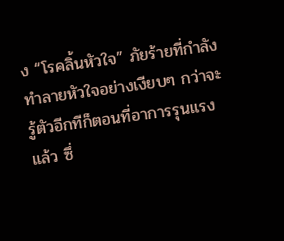ง “โรคลิ้นหัวใจ” ภัยร้ายที่กำลังทำลายหัวใจอย่างเงียบๆ กว่าจะรู้ตัวอีกทีก็ตอนที่อาการรุนแรงแล้ว ซึ่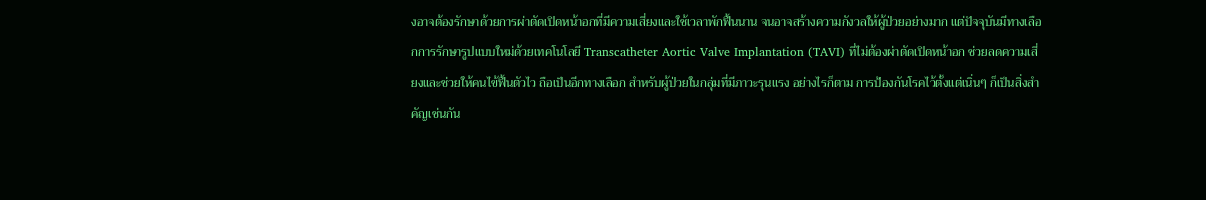งอาจต้องรักษาด้วยการผ่าตัดเปิดหน้าอกที่มีความเสี่ยงและใช้เวลาพักฟื้นนาน จนอาจสร้างความกังวลให้ผู้ป่วยอย่างมาก แต่ปัจจุบันมีทางเลือกการรักษารูปแบบใหม่ด้วยเทคโนโลยี Transcatheter Aortic Valve Implantation (TAVI) ที่ไม่ต้องผ่าตัดเปิดหน้าอก ช่วยลดความเสี่ยงและช่วยให้คนไข้ฟื้นตัวไว ถือเป็นอีกทางเลือก สำหรับผู้ป่วยในกลุ่มที่มีภาวะรุนแรง อย่างไรก็ตาม การป้องกันโรคไว้ตั้งแต่เนิ่นๆ ก็เป็นสิ่งสำคัญเช่นกัน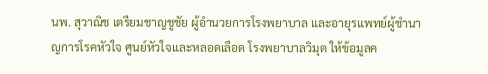นพ. สุวาณิช เตรียมชาญชูชัย ผู้อำนวยการโรงพยาบาล และอายุรแพทย์ผู้ชำนาญการโรคหัวใจ ศูนย์หัวใจและหลอดเลือด โรงพยาบาลวิมุต ให้ข้อมูลค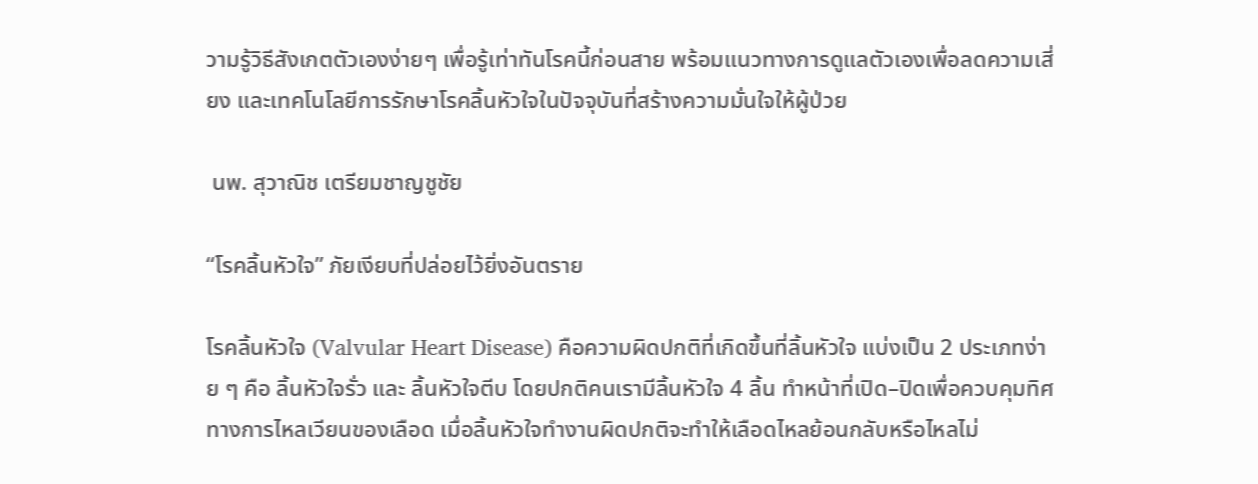วามรู้วิธีสังเกตตัวเองง่ายๆ เพื่อรู้เท่าทันโรคนี้ก่อนสาย พร้อมแนวทางการดูแลตัวเองเพื่อลดความเสี่ยง และเทคโนโลยีการรักษาโรคลิ้นหัวใจในปัจจุบันที่สร้างความมั่นใจให้ผู้ป่วย

 นพ. สุวาณิช เตรียมชาญชูชัย

“โรคลิ้นหัวใจ” ภัยเงียบที่ปล่อยไว้ยิ่งอันตราย

โรคลิ้นหัวใจ (Valvular Heart Disease) คือความผิดปกติที่เกิดขึ้นที่ลิ้นหัวใจ แบ่งเป็น 2 ประเภทง่าย ๆ คือ ลิ้นหัวใจรั่ว และ ลิ้นหัวใจตีบ โดยปกติคนเรามีลิ้นหัวใจ 4 ลิ้น ทำหน้าที่เปิด–ปิดเพื่อควบคุมทิศทางการไหลเวียนของเลือด เมื่อลิ้นหัวใจทำงานผิดปกติจะทำให้เลือดไหลย้อนกลับหรือไหลไม่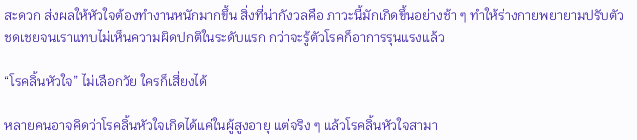สะดวก ส่งผลให้หัวใจต้องทำงานหนักมากขึ้น สิ่งที่น่ากังวลคือ ภาวะนี้มักเกิดขึ้นอย่างช้า ๆ ทำให้ร่างกายพยายามปรับตัวชดเชยจนเราแทบไม่เห็นความผิดปกติในระดับแรก กว่าจะรู้ตัวโรคก็อาการรุนแรงแล้ว

“โรคลิ้นหัวใจ” ไม่เลือกวัย ใครก็เสี่ยงได้

หลายคนอาจคิดว่าโรคลิ้นหัวใจเกิดได้แค่ในผู้สูงอายุ แต่จริง ๆ แล้วโรคลิ้นหัวใจสามา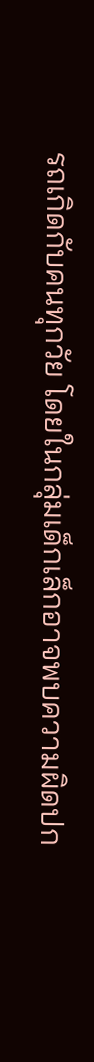รถเกิดกับคนทุกวัย โดยในกลุ่มเด็กเล็กอาจพบความผิดปก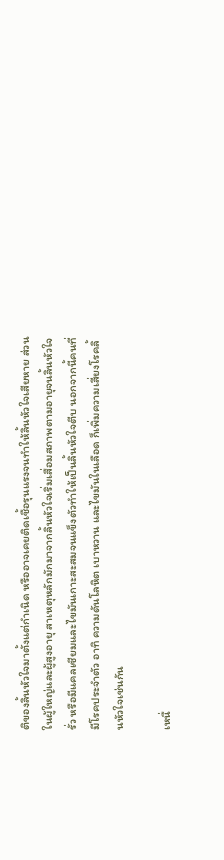ติของลิ้นหัวใจมาตั้งแต่กำเนิด หรืออาจเคยติดเชื้อรุนแรงจนทำให้ลิ้นหัวใจเสียหาย ส่วนในผู้ใหญ่และผู้สูงอายุ สาเหตุหลักมักมาจากลิ้นหัวใจเริ่มเสื่อมสภาพตามอายุจนลิ้นหัวใจรั่ว หรือมีแคลเซียมและไขมันเกาะสะสมจนแข็งตัวทำให้เป็นลิ้นหัวใจตีบ นอกจากนี้คนที่มีโรคประจำตัว อาทิ ความดันโลหิต เบาหวาน และไขมันในเลือด ก็เพิ่มความเสี่ยงโรคลิ้นหัวใจเช่นกัน

เหนื่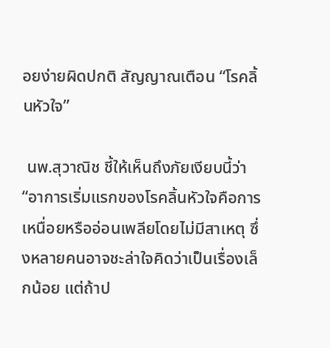อยง่ายผิดปกติ สัญญาณเตือน “โรคลิ้นหัวใจ”

 นพ.สุวาณิช ชี้ให้เห็นถึงภัยเงียบนี้ว่า “อาการเริ่มแรกของโรคลิ้นหัวใจคือการเหนื่อยหรืออ่อนเพลียโดยไม่มีสาเหตุ ซึ่งหลายคนอาจชะล่าใจคิดว่าเป็นเรื่องเล็กน้อย แต่ถ้าป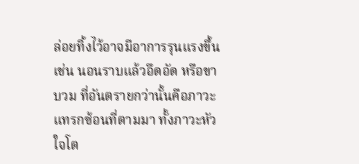ล่อยทิ้งไว้อาจมีอาการรุนแรงขึ้น เช่น นอนราบแล้วอึดอัด หรือขาบวม ที่อันตรายกว่านั้นคือภาวะแทรกซ้อนที่ตามมา ทั้งภาวะหัวใจโต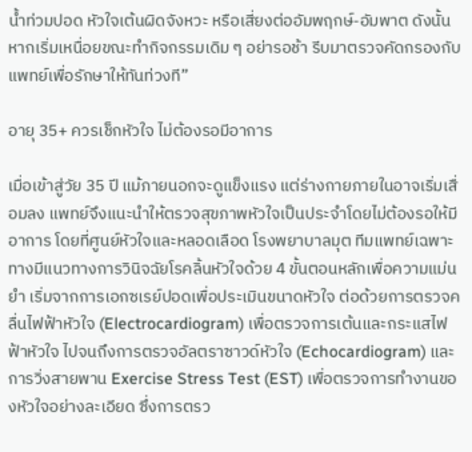น้ำท่วมปอด หัวใจเต้นผิดจังหวะ หรือเสี่ยงต่ออัมพฤกษ์-อัมพาต ดังนั้นหากเริ่มเหนื่อยขณะทำกิจกรรมเดิม ๆ อย่ารอช้า รีบมาตรวจคัดกรองกับแพทย์เพื่อรักษาให้ทันท่วงที”

อายุ 35+ ควรเช็กหัวใจ ไม่ต้องรอมีอาการ

เมื่อเข้าสู่วัย 35 ปี แม้ภายนอกจะดูแข็งแรง แต่ร่างกายภายในอาจเริ่มเสื่อมลง แพทย์จึงแนะนำให้ตรวจสุขภาพหัวใจเป็นประจำโดยไม่ต้องรอให้มีอาการ โดยที่ศูนย์หัวใจและหลอดเลือด โรงพยาบาลมุต ทีมแพทย์เฉพาะทางมีแนวทางการวินิจฉัยโรคลิ้นหัวใจด้วย 4 ขั้นตอนหลักเพื่อความแม่นยำ เริ่มจากการเอกซเรย์ปอดเพื่อประเมินขนาดหัวใจ ต่อด้วยการตรวจคลื่นไฟฟ้าหัวใจ (Electrocardiogram) เพื่อตรวจการเต้นและกระแสไฟฟ้าหัวใจ ไปจนถึงการตรวจอัลตราซาวด์หัวใจ (Echocardiogram) และการวิ่งสายพาน Exercise Stress Test (EST) เพื่อตรวจการทำงานของหัวใจอย่างละเอียด ซึ่งการตรว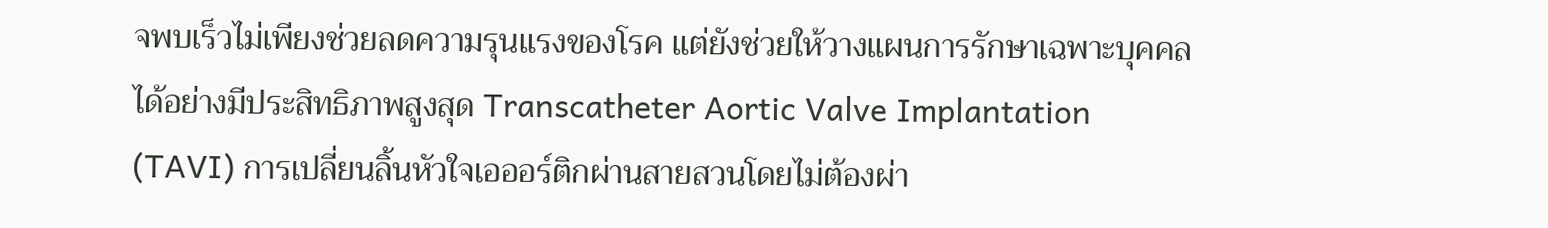จพบเร็วไม่เพียงช่วยลดความรุนแรงของโรค แต่ยังช่วยให้วางแผนการรักษาเฉพาะบุคคลได้อย่างมีประสิทธิภาพสูงสุด Transcatheter Aortic Valve Implantation (TAVI) การเปลี่ยนลิ้นหัวใจเอออร์ติกผ่านสายสวนโดยไม่ต้องผ่า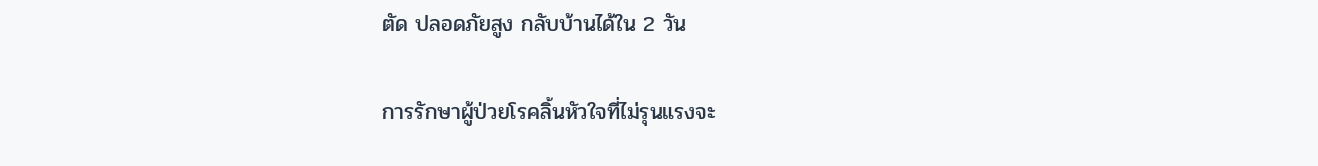ตัด ปลอดภัยสูง กลับบ้านได้ใน 2 วัน

การรักษาผู้ป่วยโรคลิ้นหัวใจที่ไม่รุนแรงจะ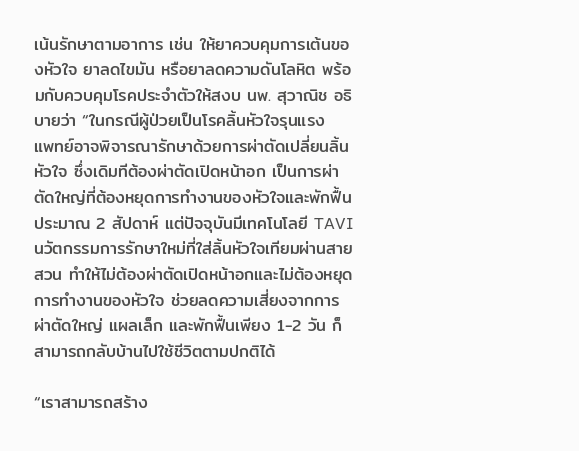เน้นรักษาตามอาการ เช่น ให้ยาควบคุมการเต้นของหัวใจ ยาลดไขมัน หรือยาลดความดันโลหิต พร้อมกับควบคุมโรคประจำตัวให้สงบ นพ. สุวาณิช อธิบายว่า “ในกรณีผู้ป่วยเป็นโรคลิ้นหัวใจรุนแรง  แพทย์อาจพิจารณารักษาด้วยการผ่าตัดเปลี่ยนลิ้นหัวใจ ซึ่งเดิมทีต้องผ่าตัดเปิดหน้าอก เป็นการผ่าตัดใหญ่ที่ต้องหยุดการทำงานของหัวใจและพักฟื้นประมาณ 2 สัปดาห์ แต่ปัจจุบันมีเทคโนโลยี TAVI นวัตกรรมการรักษาใหม่ที่ใส่ลิ้นหัวใจเทียมผ่านสายสวน ทำให้ไม่ต้องผ่าตัดเปิดหน้าอกและไม่ต้องหยุดการทำงานของหัวใจ ช่วยลดความเสี่ยงจากการผ่าตัดใหญ่ แผลเล็ก และพักฟื้นเพียง 1-2 วัน ก็สามารถกลับบ้านไปใช้ชีวิตตามปกติได้

“เราสามารถสร้าง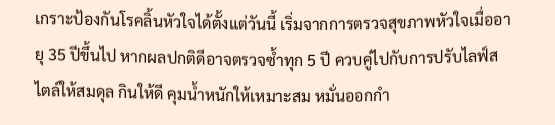เกราะป้องกันโรคลิ้นหัวใจได้ตั้งแต่วันนี้ เริ่มจากการตรวจสุขภาพหัวใจเมื่ออายุ 35 ปีขึ้นไป หากผลปกติดีอาจตรวจซ้ำทุก 5 ปี ควบคู่ไปกับการปรับไลฟ์สไตล์ให้สมดุล กินให้ดี คุมน้ำหนักให้เหมาะสม หมั่นออกกำ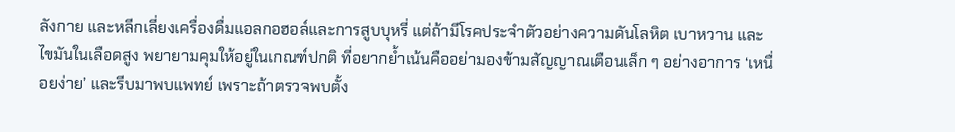ลังกาย และหลีกเลี่ยงเครื่องดื่มแอลกอฮอล์และการสูบบุหรี่ แต่ถ้ามีโรคประจำตัวอย่างความดันโลหิต เบาหวาน และไขมันในเลือดสูง พยายามคุมให้อยู่ในเกณฑ์ปกติ ที่อยากย้ำเน้นคืออย่ามองข้ามสัญญาณเตือนเล็ก ๆ อย่างอาการ ‘เหนื่อยง่าย’ และรีบมาพบแพทย์ เพราะถ้าตรวจพบตั้ง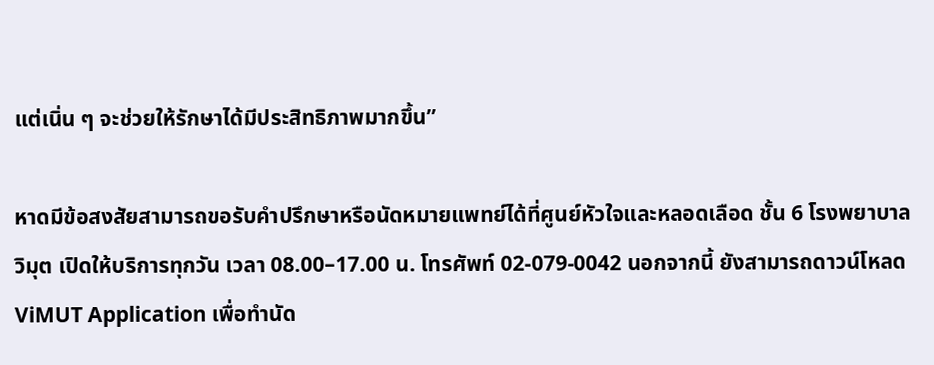แต่เนิ่น ๆ จะช่วยให้รักษาได้มีประสิทธิภาพมากขึ้น”

หาดมีข้อสงสัยสามารถขอรับคำปรึกษาหรือนัดหมายแพทย์ได้ที่ศูนย์หัวใจและหลอดเลือด ชั้น 6 โรงพยาบาลวิมุต เปิดให้บริการทุกวัน เวลา 08.00–17.00 น. โทรศัพท์ 02-079-0042 นอกจากนี้ ยังสามารถดาวน์โหลด ViMUT Application เพื่อทำนัด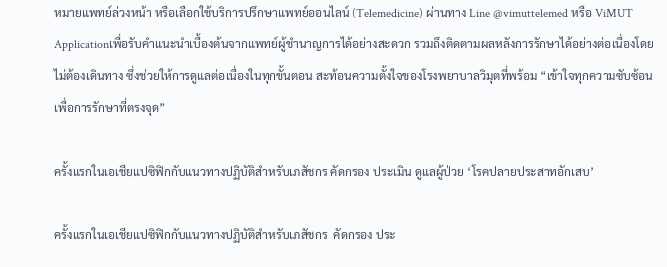หมายแพทย์ล่วงหน้า หรือเลือกใช้บริการปรึกษาแพทย์ออนไลน์ (Telemedicine) ผ่านทาง Line @vimuttelemed หรือ ViMUT Applicationเพื่อรับคำแนะนำเบื้องต้นจากแพทย์ผู้ชำนาญการได้อย่างสะดวก รวมถึงติดตามผลหลังการรักษาได้อย่างต่อเนื่องโดยไม่ต้องเดินทาง ซึ่งช่วยให้การดูแลต่อเนื่องในทุกขั้นตอน สะท้อนความตั้งใจของโรงพยาบาลวิมุตที่พร้อม “เข้าใจทุกความซับซ้อน เพื่อการรักษาที่ตรงจุด”

ครั้งแรกในเอเชียแปซิฟิกกับแนวทางปฏิบัติสำหรับเภสัชกร คัดกรอง ประเมิน ดูแลผู้ป่วย ‘โรคปลายประสาทอักเสบ’

ครั้งแรกในเอเชียแปซิฟิกกับแนวทางปฏิบัติสำหรับเภสัชกร  คัดกรอง ประ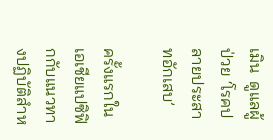เมิน  ดูแลผู้ป่วย ‘โรคปลายประสาทอักเสบ’

ครั้งแรกในเอเชียแปซิฟิกกับแนวทางปฏิบัติสำห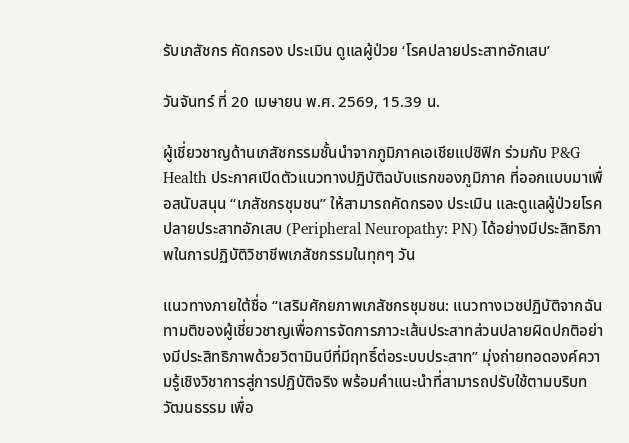รับเภสัชกร คัดกรอง ประเมิน ดูแลผู้ป่วย ‘โรคปลายประสาทอักเสบ’

วันจันทร์ ที่ 20 เมษายน พ.ศ. 2569, 15.39 น.

ผู้เชี่ยวชาญด้านเภสัชกรรมชั้นนำจากภูมิภาคเอเชียแปซิฟิก ร่วมกับ P&G Health ประกาศเปิดตัวแนวทางปฏิบัติฉบับแรกของภูมิภาค ที่ออกแบบมาเพื่อสนับสนุน “เภสัชกรชุมชน” ให้สามารถคัดกรอง ประเมิน และดูแลผู้ป่วยโรคปลายประสาทอักเสบ (Peripheral Neuropathy: PN) ได้อย่างมีประสิทธิภาพในการปฏิบัติวิชาชีพเภสัชกรรมในทุกๆ วัน

แนวทางภายใต้ชื่อ “เสริมศักยภาพเภสัชกรชุมชน: แนวทางเวชปฏิบัติจากฉันทามติของผู้เชี่ยวชาญเพื่อการจัดการภาวะเส้นประสาทส่วนปลายผิดปกติอย่างมีประสิทธิภาพด้วยวิตามินบีที่มีฤทธิ์ต่อระบบประสาท” มุ่งถ่ายทอดองค์ความรู้เชิงวิชาการสู่การปฏิบัติจริง พร้อมคำแนะนำที่สามารถปรับใช้ตามบริบทวัฒนธรรม เพื่อ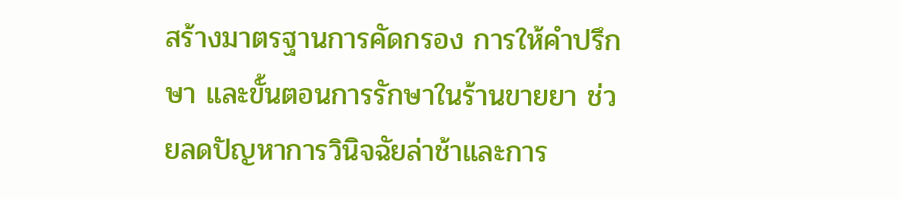สร้างมาตรฐานการคัดกรอง การให้คำปรึกษา และขั้นตอนการรักษาในร้านขายยา ช่วยลดปัญหาการวินิจฉัยล่าช้าและการ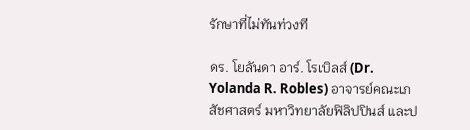รักษาที่ไม่ทันท่วงที

ดร. โยลันดา อาร์. โรเบิลส์ (Dr. Yolanda R. Robles) อาจารย์คณะเภสัชศาสตร์ มหาวิทยาลัยฟิลิปปินส์ และป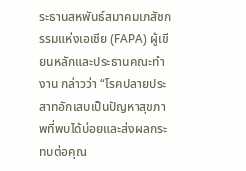ระธานสหพันธ์สมาคมเภสัชกรรมแห่งเอเชีย (FAPA) ผู้เขียนหลักและประธานคณะทำงาน กล่าวว่า “โรคปลายประสาทอักเสบเป็นปัญหาสุขภาพที่พบได้บ่อยและส่งผลกระทบต่อคุณ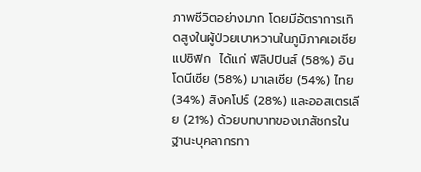ภาพชีวิตอย่างมาก โดยมีอัตราการเกิดสูงในผู้ป่วยเบาหวานในภูมิภาคเอเชียแปซิฟิก  ได้แก่ ฟิลิปปินส์ (58%) อินโดนีเซีย (58%) มาเลเซีย (54%) ไทย (34%) สิงคโปร์ (28%) และออสเตรเลีย (21%) ด้วยบทบาทของเภสัชกรในฐานะบุคลากรทา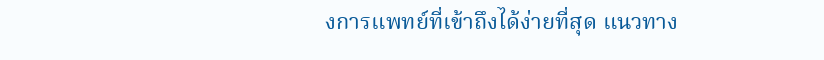งการแพทย์ที่เข้าถึงได้ง่ายที่สุด แนวทาง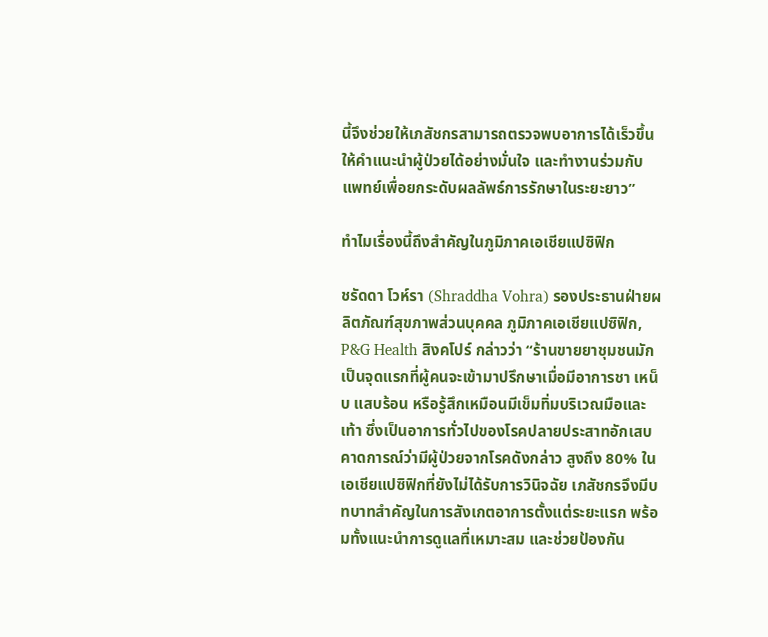นี้จึงช่วยให้เภสัชกรสามารถตรวจพบอาการได้เร็วขึ้น ให้คำแนะนำผู้ป่วยได้อย่างมั่นใจ และทำงานร่วมกับแพทย์เพื่อยกระดับผลลัพธ์การรักษาในระยะยาว”

ทำไมเรื่องนี้ถึงสำคัญในภูมิภาคเอเชียแปซิฟิก

ชรัดดา โวห์รา (Shraddha Vohra) รองประธานฝ่ายผลิตภัณฑ์สุขภาพส่วนบุคคล ภูมิภาคเอเชียแปซิฟิก, P&G Health สิงคโปร์ กล่าวว่า “ร้านขายยาชุมชนมักเป็นจุดแรกที่ผู้คนจะเข้ามาปรึกษาเมื่อมีอาการชา เหน็บ แสบร้อน หรือรู้สึกเหมือนมีเข็มทิ่มบริเวณมือและเท้า ซึ่งเป็นอาการทั่วไปของโรคปลายประสาทอักเสบ คาดการณ์ว่ามีผู้ป่วยจากโรคดังกล่าว สูงถึง 80% ในเอเชียแปซิฟิกที่ยังไม่ได้รับการวินิจฉัย เภสัชกรจึงมีบทบาทสำคัญในการสังเกตอาการตั้งแต่ระยะแรก พร้อมทั้งแนะนำการดูแลที่เหมาะสม และช่วยป้องกัน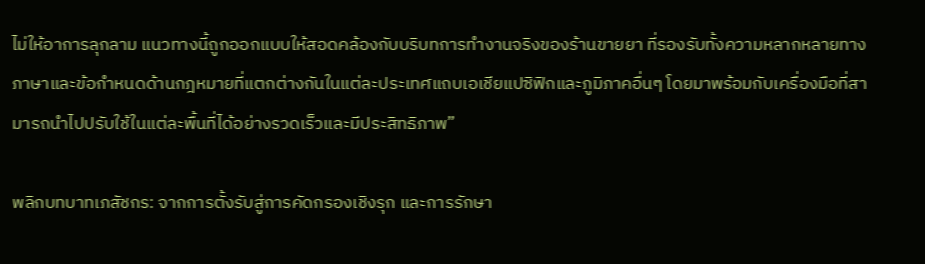ไม่ให้อาการลุกลาม แนวทางนี้ถูกออกแบบให้สอดคล้องกับบริบทการทำงานจริงของร้านขายยา ที่รองรับทั้งความหลากหลายทางภาษาและข้อกำหนดด้านกฎหมายที่แตกต่างกันในแต่ละประเทศแถบเอเชียแปซิฟิกและภูมิภาคอื่นๆ โดยมาพร้อมกับเครื่องมือที่สามารถนำไปปรับใช้ในแต่ละพื้นที่ได้อย่างรวดเร็วและมีประสิทธิภาพ”

พลิกบทบาทเภสัชกร: จากการตั้งรับสู่การคัดกรองเชิงรุก และการรักษา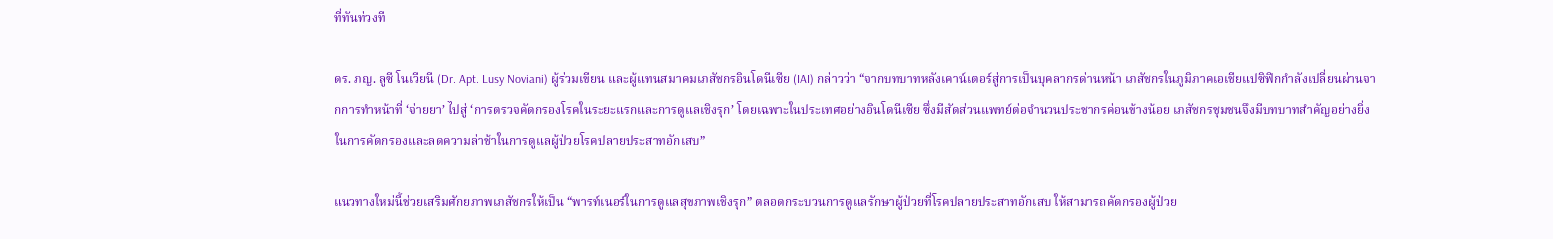ที่ทันท่วงที

ดร. ภญ. ลูซี โนเวียนี (Dr. Apt. Lusy Noviani) ผู้ร่วมเขียน และผู้แทนสมาคมเภสัชกรอินโดนีเซีย (IAI) กล่าวว่า “จากบทบาทหลังเคาน์เตอร์สู่การเป็นบุคลากรด่านหน้า เภสัชกรในภูมิภาคเอเชียแปซิฟิกกำลังเปลี่ยนผ่านจากการทำหน้าที่ ‘จ่ายยา’ ไปสู่ ‘การตรวจคัดกรองโรคในระยะแรกและการดูแลเชิงรุก’ โดยเฉพาะในประเทศอย่างอินโดนีเซีย ซึ่งมีสัดส่วนแพทย์ต่อจำนวนประชากรค่อนข้างน้อย เภสัชกรชุมชนจึงมีบทบาทสำคัญอย่างยิ่งในการคัดกรองและลดความล่าช้าในการดูแลผู้ป่วยโรคปลายประสาทอักเสบ”

แนวทางใหม่นี้ช่วยเสริมศักยภาพเภสัชกรให้เป็น “พารท์เนอร์ในการดูแลสุขภาพเชิงรุก” ตลอดกระบวนการดูแลรักษาผู้ป่วยที่โรคปลายประสาทอักเสบ ให้สามารถคัดกรองผู้ป่วย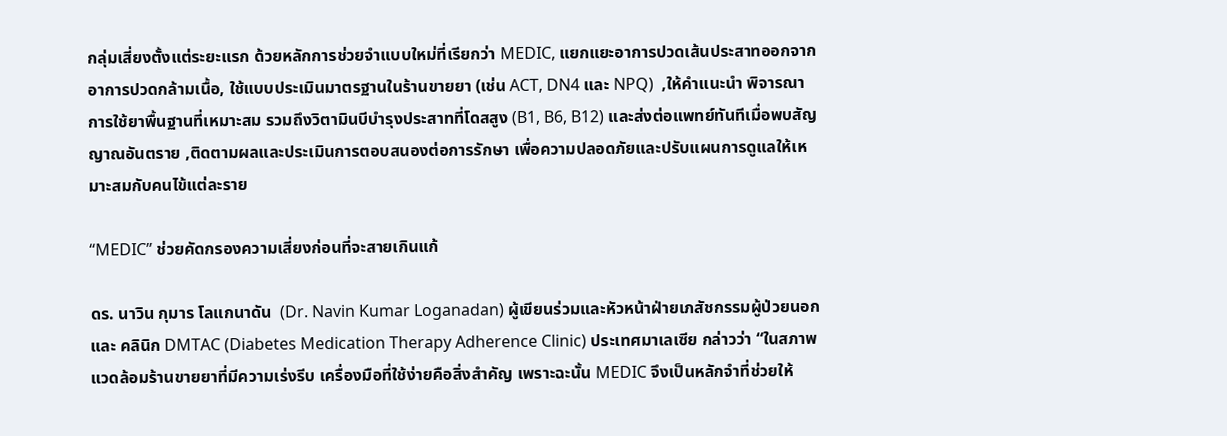กลุ่มเสี่ยงตั้งแต่ระยะแรก ด้วยหลักการช่วยจำแบบใหม่ที่เรียกว่า MEDIC, แยกแยะอาการปวดเส้นประสาทออกจากอาการปวดกล้ามเนื้อ, ใช้แบบประเมินมาตรฐานในร้านขายยา (เช่น ACT, DN4 และ NPQ)  ,ให้คำแนะนำ พิจารณาการใช้ยาพื้นฐานที่เหมาะสม รวมถึงวิตามินบีบำรุงประสาทที่โดสสูง (B1, B6, B12) และส่งต่อแพทย์ทันทีเมื่อพบสัญญาณอันตราย ,ติดตามผลและประเมินการตอบสนองต่อการรักษา เพื่อความปลอดภัยและปรับแผนการดูแลให้เหมาะสมกับคนไข้แต่ละราย

“MEDIC” ช่วยคัดกรองความเสี่ยงก่อนที่จะสายเกินแก้

ดร. นาวิน กุมาร โลแกนาดัน  (Dr. Navin Kumar Loganadan) ผู้เขียนร่วมและหัวหน้าฝ่ายเภสัชกรรมผู้ป่วยนอก และ คลินิก DMTAC (Diabetes Medication Therapy Adherence Clinic) ประเทศมาเลเซีย กล่าวว่า “ในสภาพแวดล้อมร้านขายยาที่มีความเร่งรีบ เครื่องมือที่ใช้ง่ายคือสิ่งสำคัญ เพราะฉะนั้น MEDIC จึงเป็นหลักจำที่ช่วยให้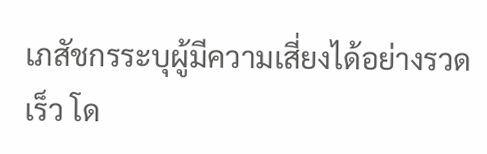เภสัชกรระบุผู้มีความเสี่ยงได้อย่างรวดเร็ว โด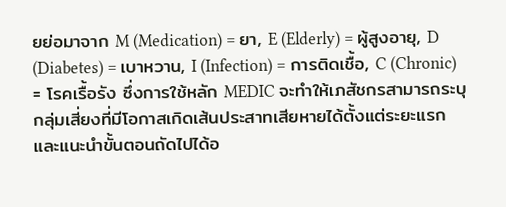ยย่อมาจาก M (Medication) = ยา, E (Elderly) = ผู้สูงอายุ, D (Diabetes) = เบาหวาน, I (Infection) = การติดเชื้อ, C (Chronic) = โรคเรื้อรัง ซึ่งการใช้หลัก MEDIC จะทำให้เภสัชกรสามารถระบุกลุ่มเสี่ยงที่มีโอกาสเกิดเส้นประสาทเสียหายได้ตั้งแต่ระยะแรก และแนะนำขั้นตอนถัดไปได้อ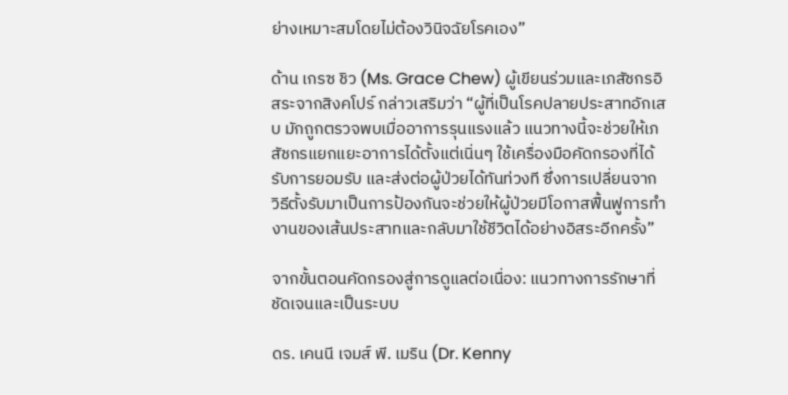ย่างเหมาะสมโดยไม่ต้องวินิจฉัยโรคเอง”

ด้าน เกรซ ชิว (Ms. Grace Chew) ผู้เขียนร่วมและเภสัชกรอิสระจากสิงคโปร์ กล่าวเสริมว่า “ผู้ที่เป็นโรคปลายประสาทอักเสบ มักถูกตรวจพบเมื่ออาการรุนแรงแล้ว แนวทางนี้จะช่วยให้เภสัชกรแยกแยะอาการได้ตั้งแต่เนิ่นๆ ใช้เครื่องมือคัดกรองที่ได้รับการยอมรับ และส่งต่อผู้ป่วยได้ทันท่วงที ซึ่งการเปลี่ยนจากวิธีตั้งรับมาเป็นการป้องกันจะช่วยให้ผู้ป่วยมีโอกาสฟื้นฟูการทำงานของเส้นประสาทและกลับมาใช้ชีวิตได้อย่างอิสระอีกครั้ง”

จากขั้นตอนคัดกรองสู่การดูแลต่อเนื่อง: แนวทางการรักษาที่ชัดเจนและเป็นระบบ

ดร. เคนนี เจมส์ พี. เมริน (Dr. Kenny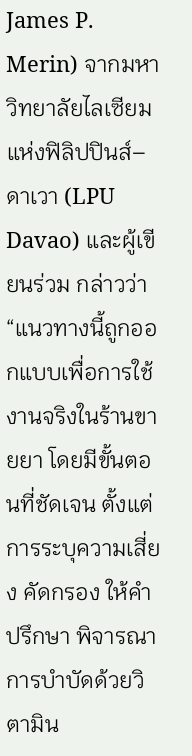James P. Merin) จากมหาวิทยาลัยไลเซียมแห่งฟิลิปปินส์–ดาเวา (LPU Davao) และผู้เขียนร่วม กล่าวว่า “แนวทางนี้ถูกออกแบบเพื่อการใช้งานจริงในร้านขายยา โดยมีขั้นตอนที่ชัดเจน ตั้งแต่การระบุความเสี่ยง คัดกรอง ให้คำปรึกษา พิจารณาการบำบัดด้วยวิตามิน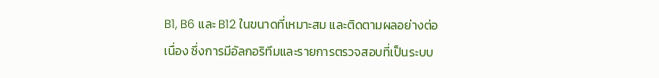B1, B6 และ B12 ในขนาดที่เหมาะสม และติดตามผลอย่างต่อเนื่อง ซึ่งการมีอัลกอริทึมและรายการตรวจสอบที่เป็นระบบ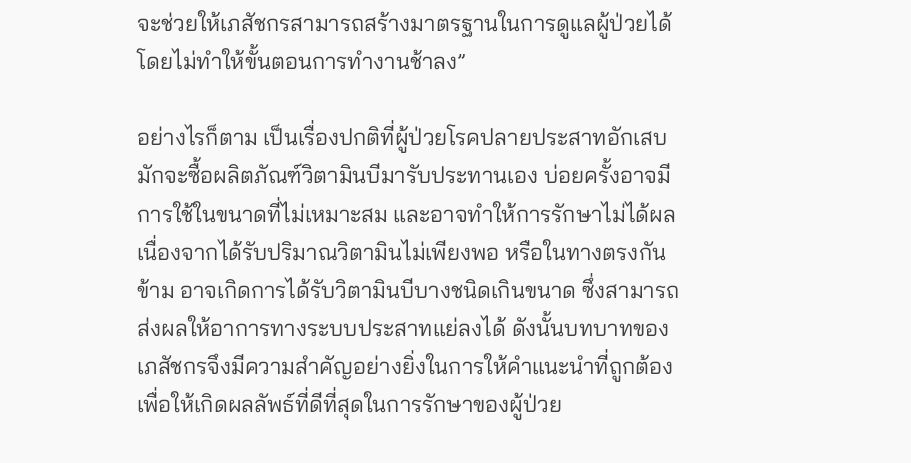จะช่วยให้เภสัชกรสามารถสร้างมาตรฐานในการดูแลผู้ป่วยได้ โดยไม่ทำให้ขั้นตอนการทำงานช้าลง”

อย่างไรก็ตาม เป็นเรื่องปกติที่ผู้ป่วยโรคปลายประสาทอักเสบ มักจะซื้อผลิตภัณฑ์วิตามินบีมารับประทานเอง บ่อยครั้งอาจมีการใช้ในขนาดที่ไม่เหมาะสม และอาจทำให้การรักษาไม่ได้ผลเนื่องจากได้รับปริมาณวิตามินไม่เพียงพอ หรือในทางตรงกันข้าม อาจเกิดการได้รับวิตามินบีบางชนิดเกินขนาด ซึ่งสามารถส่งผลให้อาการทางระบบประสาทแย่ลงได้ ดังนั้นบทบาทของเภสัชกรจึงมีความสำคัญอย่างยิ่งในการให้คำแนะนำที่ถูกต้อง เพื่อให้เกิดผลลัพธ์ที่ดีที่สุดในการรักษาของผู้ป่วย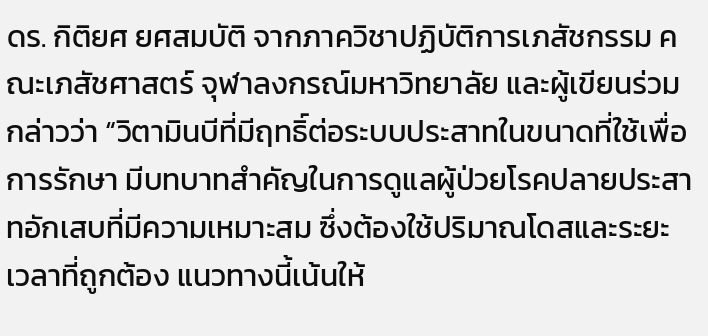ดร. กิติยศ ยศสมบัติ จากภาควิชาปฏิบัติการเภสัชกรรม คณะเภสัชศาสตร์ จุฬาลงกรณ์มหาวิทยาลัย และผู้เขียนร่วม กล่าวว่า “วิตามินบีที่มีฤทธิ์ต่อระบบประสาทในขนาดที่ใช้เพื่อการรักษา มีบทบาทสำคัญในการดูแลผู้ป่วยโรคปลายประสาทอักเสบที่มีความเหมาะสม ซึ่งต้องใช้ปริมาณโดสและระยะเวลาที่ถูกต้อง แนวทางนี้เน้นให้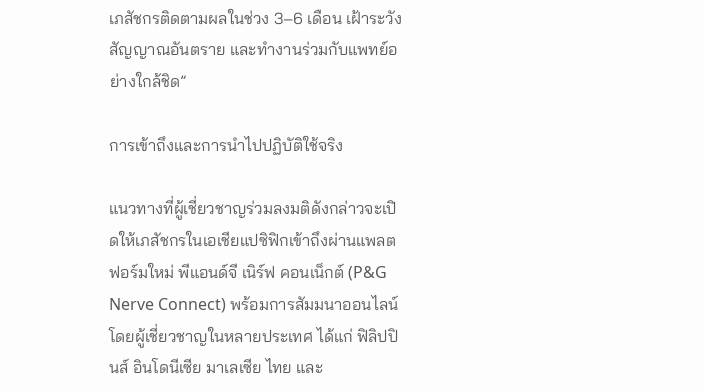เภสัชกรติดตามผลในช่วง 3–6 เดือน เฝ้าระวังสัญญาณอันตราย และทำงานร่วมกับแพทย์อย่างใกล้ชิด”

การเข้าถึงและการนำไปปฏิบัติใช้จริง

แนวทางที่ผู้เชี่ยวชาญร่วมลงมติดังกล่าวจะเปิดให้เภสัชกรในเอเชียแปซิฟิกเข้าถึงผ่านแพลตฟอร์มใหม่ พีแอนด์จี เนิร์ฟ คอนเน็กต์ (P&G Nerve Connect) พร้อมการสัมมนาออนไลน์โดยผู้เชี่ยวชาญในหลายประเทศ ได้แก่ ฟิลิปปินส์ อินโดนีเซีย มาเลเซีย ไทย และ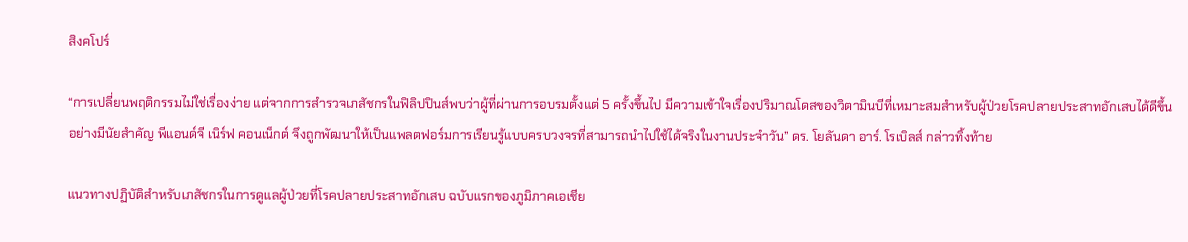สิงคโปร์

“การเปลี่ยนพฤติกรรมไม่ใช่เรื่องง่าย แต่จากการสำรวจเภสัชกรในฟิลิปปินส์พบว่าผู้ที่ผ่านการอบรมตั้งแต่ 5 ครั้งขึ้นไป มีความเข้าใจเรื่องปริมาณโดสของวิตามินบีที่เหมาะสมสำหรับผู้ป่วยโรคปลายประสาทอักเสบได้ดีขึ้นอย่างมีนัยสำคัญ พีแอนด์จี เนิร์ฟ คอนเน็กต์ จึงถูกพัฒนาให้เป็นแพลตฟอร์มการเรียนรู้แบบครบวงจรที่สามารถนำไปใช้ได้จริงในงานประจำวัน” ดร. โยลันดา อาร์. โรเบิลส์ กล่าวทิ้งท้าย

แนวทางปฏิบัติสำหรับเภสัชกรในการดูแลผู้ป่วยที่โรคปลายประสาทอักเสบ ฉบับแรกของภูมิภาคเอเชีย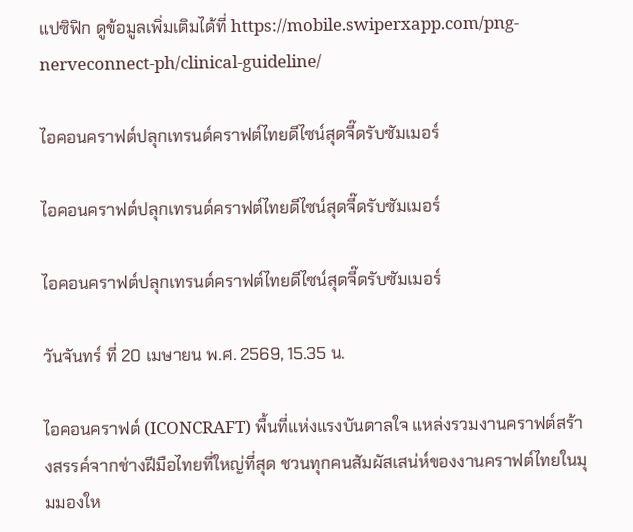แปซิฟิก ดูข้อมูลเพิ่มเติมได้ที่ https://mobile.swiperxapp.com/png-nerveconnect-ph/clinical-guideline/

ไอคอนคราฟต์ปลุกเทรนด์คราฟต์ไทยดีไซน์สุดจี๊ดรับซัมเมอร์

ไอคอนคราฟต์ปลุกเทรนด์คราฟต์ไทยดีไซน์สุดจี๊ดรับซัมเมอร์

ไอคอนคราฟต์ปลุกเทรนด์คราฟต์ไทยดีไซน์สุดจี๊ดรับซัมเมอร์

วันจันทร์ ที่ 20 เมษายน พ.ศ. 2569, 15.35 น.

ไอคอนคราฟต์ (ICONCRAFT) พื้นที่แห่งแรงบันดาลใจ แหล่งรวมงานคราฟต์สร้างสรรค์จากช่างฝีมือไทยที่ใหญ่ที่สุด ชวนทุกคนสัมผัสเสน่ห์ของงานคราฟต์ไทยในมุมมองให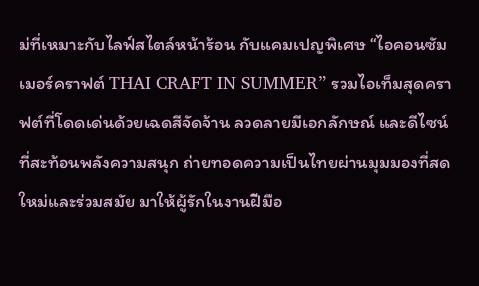ม่ที่เหมาะกับไลฟ์สไตล์หน้าร้อน กับแคมเปญพิเศษ “ไอคอนซัมเมอร์คราฟต์ THAI CRAFT IN SUMMER” รวมไอเท็มสุดคราฟต์ที่โดดเด่นด้วยเฉดสีจัดจ้าน ลวดลายมีเอกลักษณ์ และดีไซน์ที่สะท้อนพลังความสนุก ถ่ายทอดความเป็นไทยผ่านมุมมองที่สดใหม่และร่วมสมัย มาให้ผู้รักในงานฝีมือ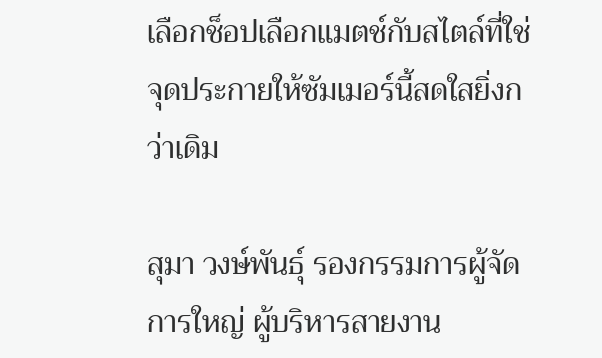เลือกช็อปเลือกแมตช์กับสไตล์ที่ใช่ จุดประกายให้ซัมเมอร์นี้สดใสยิ่งกว่าเดิม

สุมา วงษ์พันธุ์ รองกรรมการผู้จัดการใหญ่ ผู้บริหารสายงาน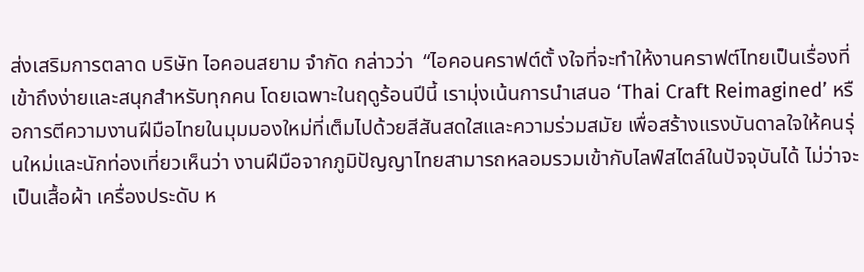ส่งเสริมการตลาด บริษัท ไอคอนสยาม จำกัด กล่าวว่า  “ไอคอนคราฟต์ตั้ งใจที่จะทำให้งานคราฟต์ไทยเป็นเรื่องที่เข้าถึงง่ายและสนุกสำหรับทุกคน โดยเฉพาะในฤดูร้อนปีนี้ เรามุ่งเน้นการนำเสนอ ‘Thai Craft Reimagined’ หรือการตีความงานฝีมือไทยในมุมมองใหม่ที่เต็มไปด้วยสีสันสดใสและความร่วมสมัย เพื่อสร้างแรงบันดาลใจให้คนรุ่นใหม่และนักท่องเที่ยวเห็นว่า งานฝีมือจากภูมิปัญญาไทยสามารถหลอมรวมเข้ากับไลฟ์สไตล์ในปัจจุบันได้ ไม่ว่าจะเป็นเสื้อผ้า เครื่องประดับ ห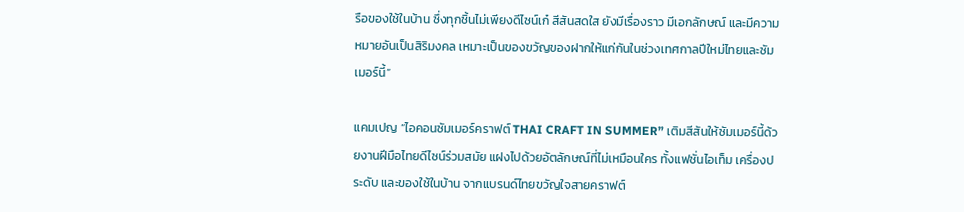รือของใช้ในบ้าน ซึ่งทุกชิ้นไม่เพียงดีไซน์เก๋ สีสันสดใส ยังมีเรื่องราว มีเอกลักษณ์ และมีความหมายอันเป็นสิริมงคล เหมาะเป็นของขวัญของฝากให้แก่กันในช่วงเทศกาลปีใหม่ไทยและซัมเมอร์นี้”

แคมเปญ “ไอคอนซัมเมอร์คราฟต์ THAI CRAFT IN SUMMER” เติมสีสันให้ซัมเมอร์นี้ด้วยงานฝีมือไทยดีไซน์ร่วมสมัย แฝงไปด้วยอัตลักษณ์ที่ไม่เหมือนใคร ทั้งแฟชั่นไอเท็ม เครื่องประดับ และของใช้ในบ้าน จากแบรนด์ไทยขวัญใจสายคราฟต์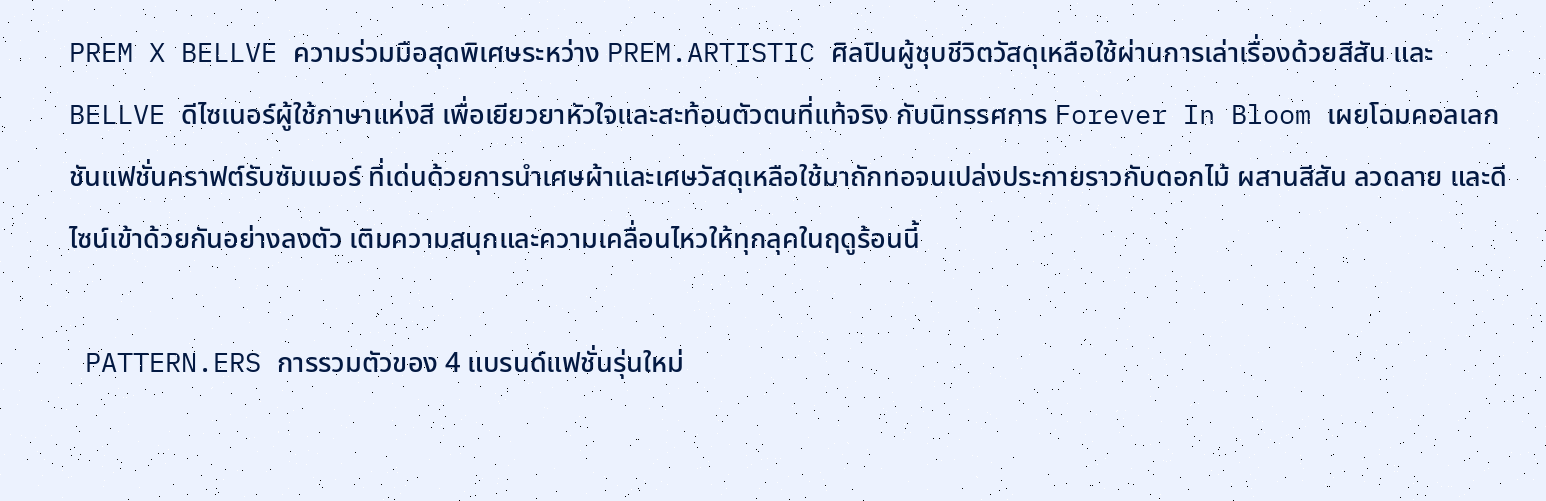PREM X BELLVE ความร่วมมือสุดพิเศษระหว่าง PREM.ARTISTIC ศิลปินผู้ชุบชีวิตวัสดุเหลือใช้ผ่านการเล่าเรื่องด้วยสีสัน และ BELLVE ดีไซเนอร์ผู้ใช้ภาษาแห่งสี เพื่อเยียวยาหัวใจและสะท้อนตัวตนที่แท้จริง กับนิทรรศการ Forever In Bloom เผยโฉมคอลเลกชันแฟชั่นคราฟต์รับซัมเมอร์ ที่เด่นด้วยการนำเศษผ้าและเศษวัสดุเหลือใช้มาถักทอจนเปล่งประกายราวกับดอกไม้ ผสานสีสัน ลวดลาย และดีไซน์เข้าด้วยกันอย่างลงตัว เติมความสนุกและความเคลื่อนไหวให้ทุกลุคในฤดูร้อนนี้

 PATTERN.ERS การรวมตัวของ 4 แบรนด์แฟชั่นรุ่นใหม่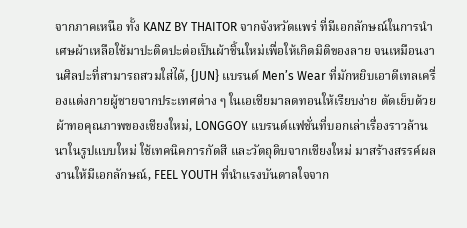จากภาคเหนือ ทั้ง KANZ BY THAITOR จากจังหวัดแพร่ ที่มีเอกลักษณ์ในการนำเศษผ้าเหลือใช้มาปะติดปะต่อเป็นผ้าชิ้นใหม่เพื่อให้เกิดมิติของลาย จนเหมือนงานศิลปะที่สามารถสวมใส่ได้, {JUN} แบรนด์ Men’s Wear ที่มักหยิบเอาดีเทลเครื่องแต่งกายผู้ชายจากประเทศต่าง ๆ ในเอเชียมาลดทอนให้เรียบง่าย ตัดเย็บด้วยผ้าทอคุณภาพของเชียงใหม่, LONGGOY แบรนด์แฟชั่นที่บอกเล่าเรื่องราวล้านนาในรูปแบบใหม่ ใช้เทคนิคการกัดสี และวัตถุดิบจากเชียงใหม่ มาสร้างสรรค์ผลงานให้มีเอกลักษณ์, FEEL YOUTH ที่นำแรงบันดาลใจจาก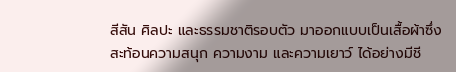สีสัน ศิลปะ และธรรมชาติรอบตัว มาออกแบบเป็นเสื้อผ้าซึ่งสะท้อนความสนุก ความงาม และความเยาว์ ได้อย่างมีชี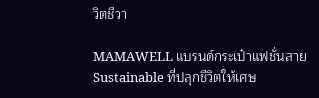วิตชีวา

MAMAWELL แบรนด์กระเป๋าแฟชั่นสาย Sustainable ที่ปลุกชีวิตให้เศษ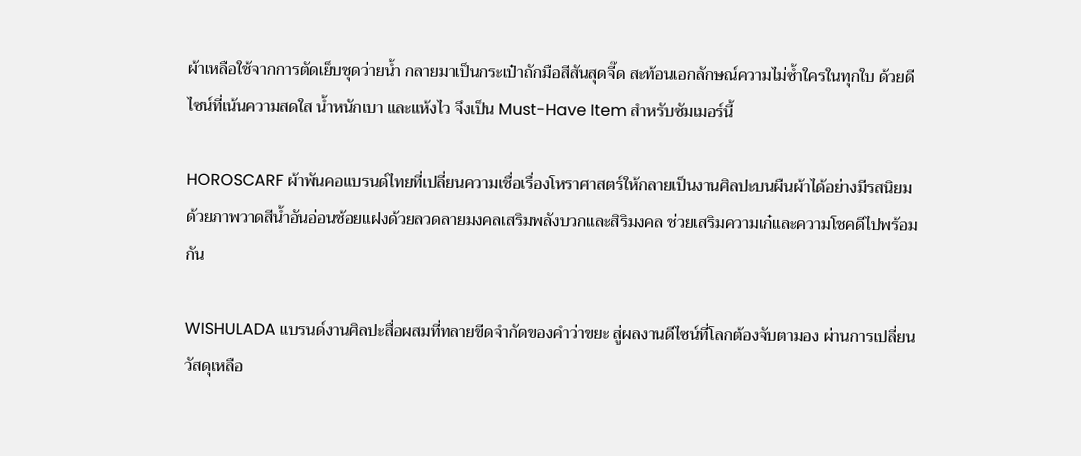ผ้าเหลือใช้จากการตัดเย็บชุดว่ายน้ำ กลายมาเป็นกระเป๋าถักมือสีสันสุดจี๊ด สะท้อนเอกลักษณ์ความไม่ซ้ำใครในทุกใบ ด้วยดีไซน์ที่เน้นความสดใส น้ำหนักเบา และแห้งไว จึงเป็น Must-Have Item สำหรับซัมเมอร์นี้

HOROSCARF ผ้าพันคอแบรนด์ไทยที่เปลี่ยนความเชื่อเรื่องโหราศาสตร์ให้กลายเป็นงานศิลปะบนผืนผ้าได้อย่างมีรสนิยม ด้วยภาพวาดสีน้ำอันอ่อนช้อยแฝงด้วยลวดลายมงคลเสริมพลังบวกและสิริมงคล ช่วยเสริมความเก๋และความโชคดีไปพร้อมกัน

WISHULADA แบรนด์งานศิลปะสื่อผสมที่ทลายขีดจำกัดของคำว่าขยะ สู่ผลงานดีไซน์ที่โลกต้องจับตามอง ผ่านการเปลี่ยนวัสดุเหลือ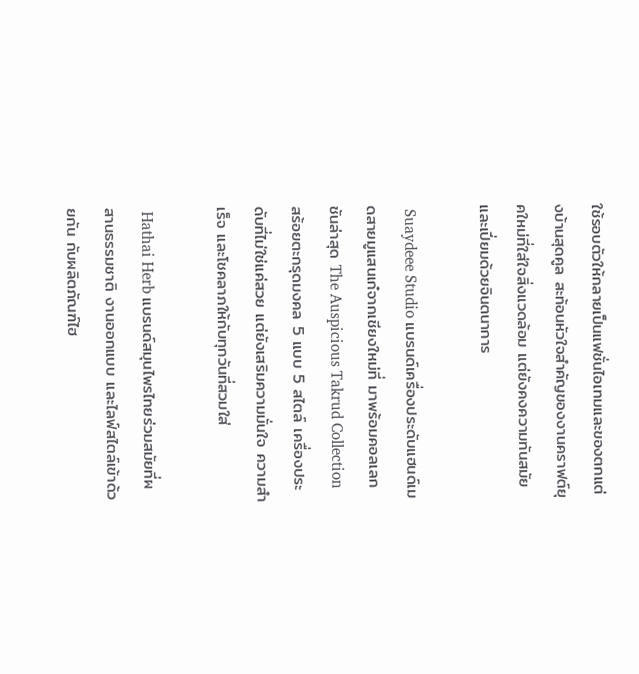ใช้รอบตัวให้กลายเป็นแฟชั่นไอเทมและของตกแต่งบ้านสุดคูล สะท้อนหัวใจสำคัญของงานคราฟต์ยุคใหม่ที่ใส่ใจสิ่งแวดล้อม แต่ยังคงความทันสมัยและเปี่ยมด้วยจินตนาการ

 Suaydeee Studio แบรนด์เครื่องประดับแฮนด์เมดสายมูแสนเก๋จากเชียงใหม่ที่ มาพร้อมคอลเลกชันล่าสุด The Auspicious Takrud Collection สร้อยตะกรุดมงคล 5 แบบ 5 สไตล์ เครื่องประดับที่ไม่ใช่แค่สวย แต่ยังเสริมความมั่นใจ ความสำเร็จ และโชคลาภให้กับทุกวันที่สวมใส่

 Hathai Herb แบรนด์สมุนไพรไทยร่วมสมัยที่ผสานธรรมชาติ งานออกแบบ และไลฟ์สไตล์เข้าด้วยกัน กับผลิตภัณฑ์ไฮ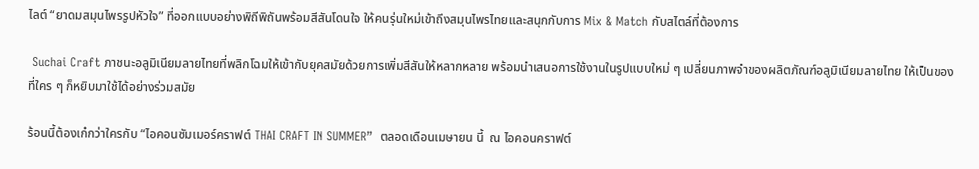ไลต์ “ยาดมสมุนไพรรูปหัวใจ” ที่ออกแบบอย่างพิถีพิถันพร้อมสีสันโดนใจ ให้คนรุ่นใหม่เข้าถึงสมุนไพรไทยและสนุกกับการ Mix & Match กับสไตล์ที่ต้องการ

 Suchai Craft ภาชนะอลูมิเนียมลายไทยที่พลิกโฉมให้เข้ากับยุคสมัยด้วยการเพิ่มสีสันให้หลากหลาย พร้อมนำเสนอการใช้งานในรูปแบบใหม่ ๆ เปลี่ยนภาพจำของผลิตภัณฑ์อลูมิเนียมลายไทย ให้เป็นของที่ใคร ๆ ก็หยิบมาใช้ได้อย่างร่วมสมัย

ร้อนนี้ต้องเก๋กว่าใครกับ “ไอคอนซัมเมอร์คราฟต์ THAI CRAFT IN SUMMER”  ตลอดเดือนเมษายน นี้  ณ ไอคอนคราฟต์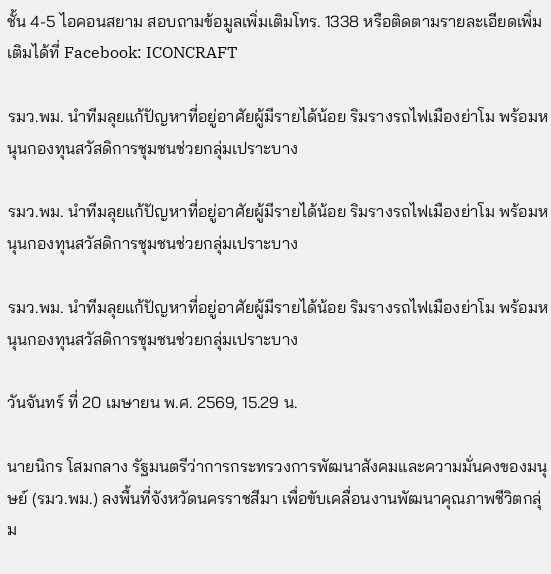ชั้น 4-5 ไอคอนสยาม สอบถามข้อมูลเพิ่มเติมโทร. 1338 หรือติดตามรายละเอียดเพิ่มเติมได้ที่ Facebook: ICONCRAFT

รมว.พม. นำทีมลุยแก้ปัญหาที่อยู่อาศัยผู้มีรายได้น้อย ริมรางรถไฟเมืองย่าโม พร้อมหนุนกองทุนสวัสดิการชุมชนช่วยกลุ่มเปราะบาง

รมว.พม. นำทีมลุยแก้ปัญหาที่อยู่อาศัยผู้มีรายได้น้อย ริมรางรถไฟเมืองย่าโม พร้อมหนุนกองทุนสวัสดิการชุมชนช่วยกลุ่มเปราะบาง

รมว.พม. นำทีมลุยแก้ปัญหาที่อยู่อาศัยผู้มีรายได้น้อย ริมรางรถไฟเมืองย่าโม พร้อมหนุนกองทุนสวัสดิการชุมชนช่วยกลุ่มเปราะบาง

วันจันทร์ ที่ 20 เมษายน พ.ศ. 2569, 15.29 น.

นายนิกร โสมกลาง รัฐมนตรีว่าการกระทรวงการพัฒนาสังคมและความมั่นคงของมนุษย์ (รมว.พม.) ลงพื้นที่จังหวัดนครราชสีมา เพื่อขับเคลื่อนงานพัฒนาคุณภาพชีวิตกลุ่ม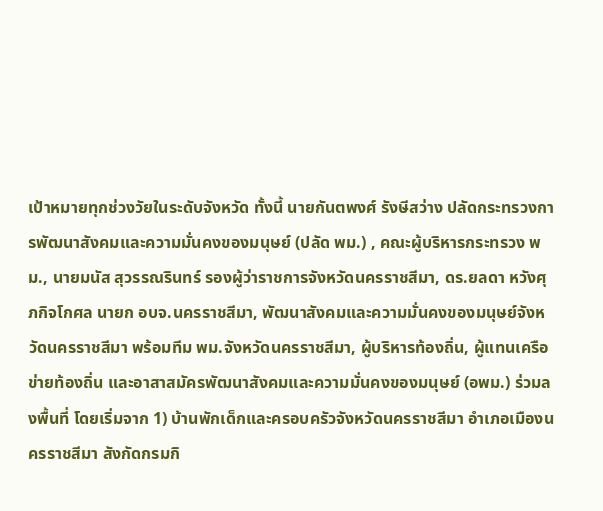เป้าหมายทุกช่วงวัยในระดับจังหวัด ทั้งนี้ นายกันตพงศ์ รังษีสว่าง ปลัดกระทรวงการพัฒนาสังคมและความมั่นคงของมนุษย์ (ปลัด พม.) , คณะผู้บริหารกระทรวง พม., นายมนัส สุวรรณรินทร์ รองผู้ว่าราชการจังหวัดนครราชสีมา, ดร.ยลดา หวังศุภกิจโกศล นายก อบจ.นครราชสีมา, พัฒนาสังคมและความมั่นคงของมนุษย์จังหวัดนครราชสีมา พร้อมทีม พม.จังหวัดนครราชสีมา, ผู้บริหารท้องถิ่น, ผู้แทนเครือข่ายท้องถิ่น และอาสาสมัครพัฒนาสังคมและความมั่นคงของมนุษย์ (อพม.) ร่วมลงพื้นที่ โดยเริ่มจาก 1) บ้านพักเด็กและครอบครัวจังหวัดนครราชสีมา อำเภอเมืองนครราชสีมา สังกัดกรมกิ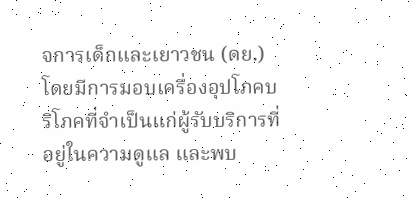จการเด็กและเยาวชน (ดย.) โดยมีการมอบเครื่องอุปโภคบริโภคที่จำเป็นแก่ผู้รับบริการที่อยู่ในความดูแล และพบ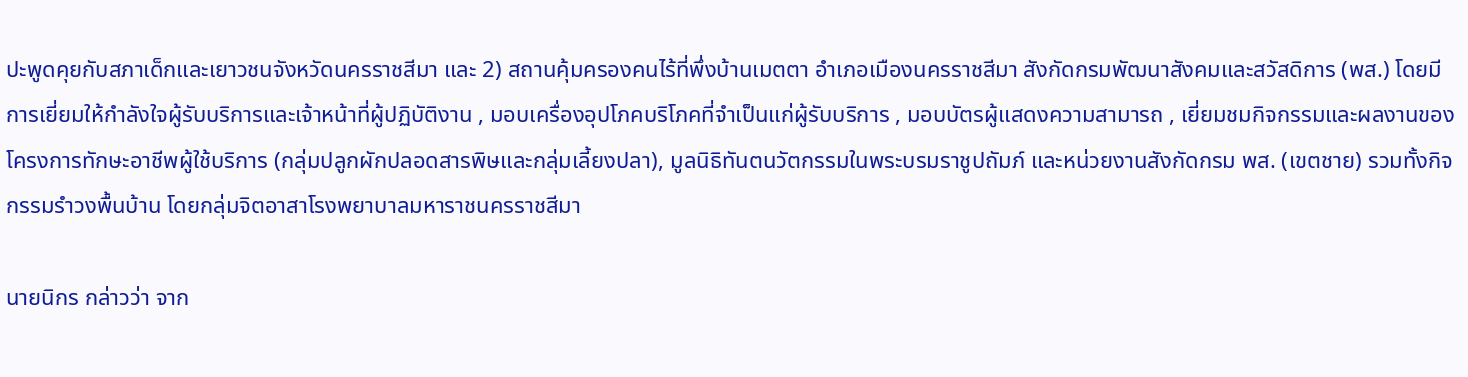ปะพูดคุยกับสภาเด็กและเยาวชนจังหวัดนครราชสีมา และ 2) สถานคุ้มครองคนไร้ที่พึ่งบ้านเมตตา อำเภอเมืองนครราชสีมา สังกัดกรมพัฒนาสังคมและสวัสดิการ (พส.) โดยมีการเยี่ยมให้กำลังใจผู้รับบริการและเจ้าหน้าที่ผู้ปฏิบัติงาน , มอบเครื่องอุปโภคบริโภคที่จำเป็นแก่ผู้รับบริการ , มอบบัตรผู้แสดงความสามารถ , เยี่ยมชมกิจกรรมและผลงานของโครงการทักษะอาชีพผู้ใช้บริการ (กลุ่มปลูกผักปลอดสารพิษและกลุ่มเลี้ยงปลา), มูลนิธิทันตนวัตกรรมในพระบรมราชูปถัมภ์ และหน่วยงานสังกัดกรม พส. (เขตชาย) รวมทั้งกิจกรรมรำวงพื้นบ้าน โดยกลุ่มจิตอาสาโรงพยาบาลมหาราชนครราชสีมา

นายนิกร กล่าวว่า จาก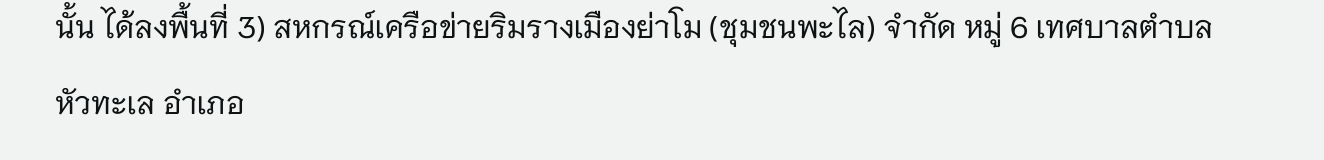นั้น ได้ลงพื้นที่ 3) สหกรณ์เครือข่ายริมรางเมืองย่าโม (ชุมชนพะไล) จำกัด หมู่ 6 เทศบาลตำบลหัวทะเล อำเภอ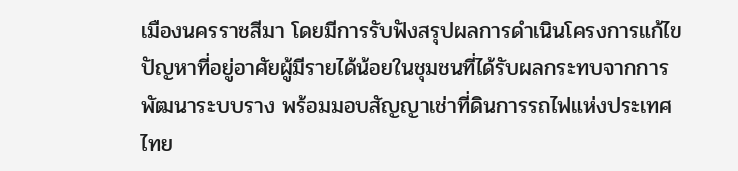เมืองนครราชสีมา โดยมีการรับฟังสรุปผลการดำเนินโครงการแก้ไขปัญหาที่อยู่อาศัยผู้มีรายได้น้อยในชุมชนที่ได้รับผลกระทบจากการพัฒนาระบบราง พร้อมมอบสัญญาเช่าที่ดินการรถไฟแห่งประเทศไทย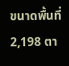ขนาดพื้นที่ 2,198 ตา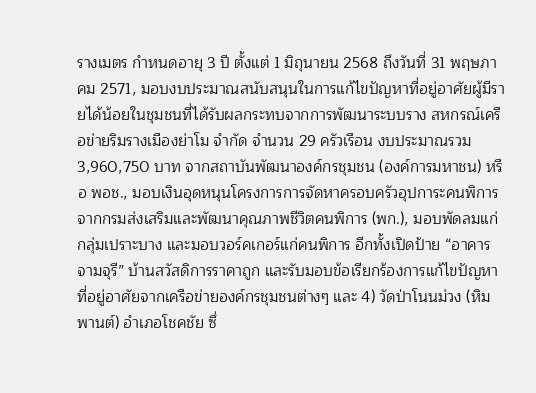รางเมตร กำหนดอายุ 3 ปี ตั้งแต่ 1 มิถุนายน 2568 ถึงวันที่ 31 พฤษภาคม 2571, มอบงบประมาณสนับสนุนในการแก้ไขปัญหาที่อยู่อาศัยผู้มีรายได้น้อยในชุมชนที่ได้รับผลกระทบจากการพัฒนาระบบราง สหกรณ์เครือข่ายริมรางเมืองย่าโม จำกัด จำนวน 29 ครัวเรือน งบประมาณรวม 3,960,750 บาท จากสถาบันพัฒนาองค์กรชุมชน (องค์การมหาชน) หรือ พอช., มอบเงินอุดหนุนโครงการการจัดหาครอบครัวอุปการะคนพิการ จากกรมส่งเสริมและพัฒนาคุณภาพชีวิตคนพิการ (พก.), มอบพัดลมแก่กลุ่มเปราะบาง และมอบวอร์คเกอร์แก่คนพิการ อีกทั้งเปิดป้าย “อาคารจามจุรี” บ้านสวัสดิการราคาถูก และรับมอบข้อเรียกร้องการแก้ไขปัญหาที่อยู่อาศัยจากเครือข่ายองค์กรชุมชนต่างๆ และ 4) วัดป่าโนนม่วง (หิมพานต์) อำเภอโชคชัย ซึ่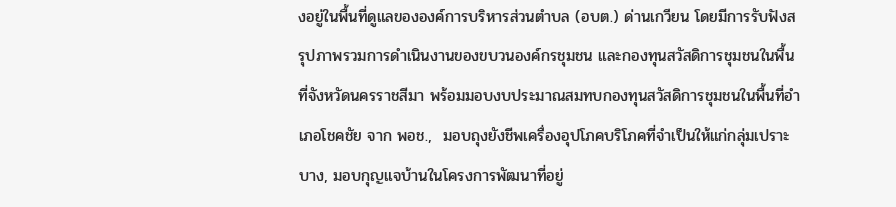งอยู่ในพื้นที่ดูแลขององค์การบริหารส่วนตำบล (อบต.) ด่านเกวียน โดยมีการรับฟังสรุปภาพรวมการดำเนินงานของขบวนองค์กรชุมชน และกองทุนสวัสดิการชุมชนในพื้นที่จังหวัดนครราชสีมา พร้อมมอบงบประมาณสมทบกองทุนสวัสดิการชุมชนในพื้นที่อำเภอโชคชัย จาก พอช.,  มอบถุงยังชีพเครื่องอุปโภคบริโภคที่จำเป็นให้แก่กลุ่มเปราะบาง, มอบกุญแจบ้านในโครงการพัฒนาที่อยู่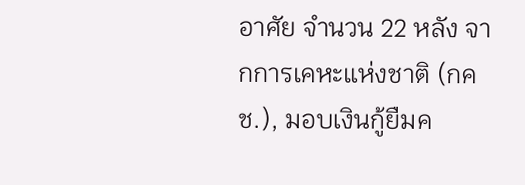อาศัย จำนวน 22 หลัง จากการเคหะแห่งชาติ (กคช.), มอบเงินกู้ยืมค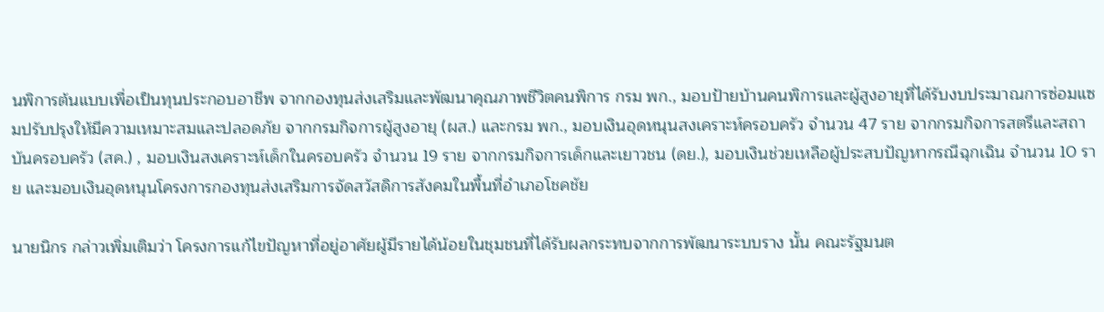นพิการต้นแบบเพื่อเป็นทุนประกอบอาชีพ จากกองทุนส่งเสริมและพัฒนาคุณภาพชีวิตคนพิการ กรม พก., มอบป้ายบ้านคนพิการและผู้สูงอายุที่ได้รับงบประมาณการซ่อมแซมปรับปรุงให้มีความเหมาะสมและปลอดภัย จากกรมกิจการผู้สูงอายุ (ผส.) และกรม พก., มอบเงินอุดหนุนสงเคราะห์ครอบครัว จำนวน 47 ราย จากกรมกิจการสตรีและสถาบันครอบครัว (สค.) , มอบเงินสงเคราะห์เด็กในครอบครัว จำนวน 19 ราย จากกรมกิจการเด็กและเยาวชน (ดย.), มอบเงินช่วยเหลือผู้ประสบปัญหากรณีฉุกเฉิน จำนวน 10 ราย และมอบเงินอุดหนุนโครงการกองทุนส่งเสริมการจัดสวัสดิการสังคมในพื้นที่อำเภอโชคชัย

นายนิกร กล่าวเพิ่มเติมว่า โครงการแก้ไขปัญหาที่อยู่อาศัยผู้มีรายได้น้อยในชุมชนที่ได้รับผลกระทบจากการพัฒนาระบบราง นั้น คณะรัฐมนต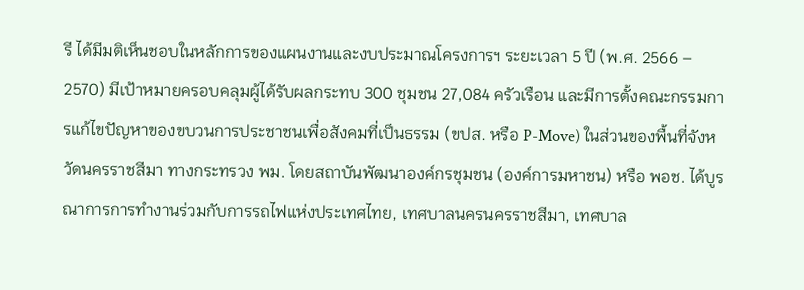รี ได้มีมติเห็นชอบในหลักการของแผนงานและงบประมาณโครงการฯ ระยะเวลา 5 ปี (พ.ศ. 2566 – 2570) มีเป้าหมายครอบคลุมผู้ได้รับผลกระทบ 300 ชุมชน 27,084 ครัวเรือน และมีการตั้งคณะกรรมการแก้ไขปัญหาของขบวนการประชาชนเพื่อสังคมที่เป็นธรรม (ขปส. หรือ P-Move) ในส่วนของพื้นที่จังหวัดนครราชสีมา ทางกระทรวง พม. โดยสถาบันพัฒนาองค์กรชุมชน (องค์การมหาชน) หรือ พอช. ได้บูรณาการการทำงานร่วมกับการรถไฟแห่งประเทศไทย, เทศบาลนครนครราชสีมา, เทศบาล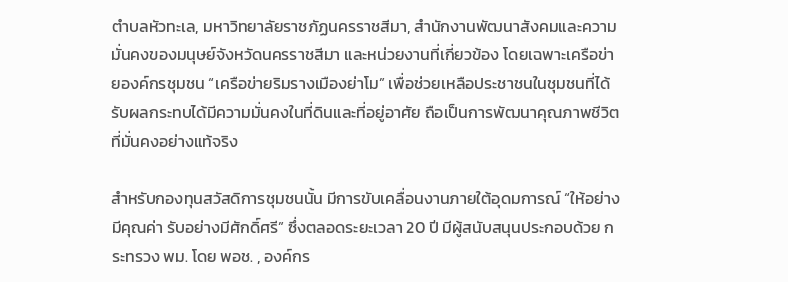ตำบลหัวทะเล, มหาวิทยาลัยราชภัฏนครราชสีมา, สำนักงานพัฒนาสังคมและความมั่นคงของมนุษย์จังหวัดนครราชสีมา และหน่วยงานที่เกี่ยวข้อง โดยเฉพาะเครือข่ายองค์กรชุมชน “เครือข่ายริมรางเมืองย่าโม” เพื่อช่วยเหลือประชาชนในชุมชนที่ได้รับผลกระทบได้มีความมั่นคงในที่ดินและที่อยู่อาศัย ถือเป็นการพัฒนาคุณภาพชีวิตที่มั่นคงอย่างแท้จริง

สำหรับกองทุนสวัสดิการชุมชนนั้น มีการขับเคลื่อนงานภายใต้อุดมการณ์ “ให้อย่างมีคุณค่า รับอย่างมีศักดิ์ศรี” ซึ่งตลอดระยะเวลา 20 ปี มีผู้สนับสนุนประกอบด้วย กระทรวง พม. โดย พอช. , องค์กร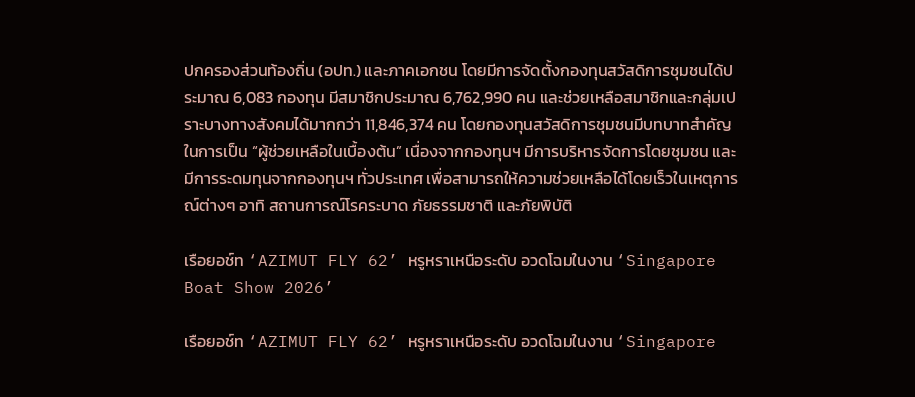ปกครองส่วนท้องถิ่น (อปท.) และภาคเอกชน โดยมีการจัดตั้งกองทุนสวัสดิการชุมชนได้ประมาณ 6,083 กองทุน มีสมาชิกประมาณ 6,762,990 คน และช่วยเหลือสมาชิกและกลุ่มเปราะบางทางสังคมได้มากกว่า 11,846,374 คน โดยกองทุนสวัสดิการชุมชนมีบทบาทสำคัญในการเป็น “ผู้ช่วยเหลือในเบื้องต้น” เนื่องจากกองทุนฯ มีการบริหารจัดการโดยชุมชน และมีการระดมทุนจากกองทุนฯ ทั่วประเทศ เพื่อสามารถให้ความช่วยเหลือได้โดยเร็วในเหตุการณ์ต่างๆ อาทิ สถานการณ์โรคระบาด ภัยธรรมชาติ และภัยพิบัติ

เรือยอช์ท ‘AZIMUT FLY 62’ หรูหราเหนือระดับ อวดโฉมในงาน ‘Singapore Boat Show 2026’

เรือยอช์ท ‘AZIMUT FLY 62’ หรูหราเหนือระดับ อวดโฉมในงาน ‘Singapore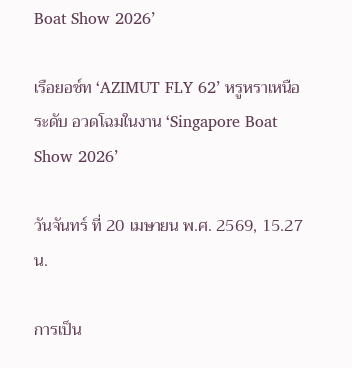Boat Show 2026’

เรือยอช์ท ‘AZIMUT FLY 62’ หรูหราเหนือระดับ อวดโฉมในงาน ‘Singapore Boat Show 2026’

วันจันทร์ ที่ 20 เมษายน พ.ศ. 2569, 15.27 น.

การเป็น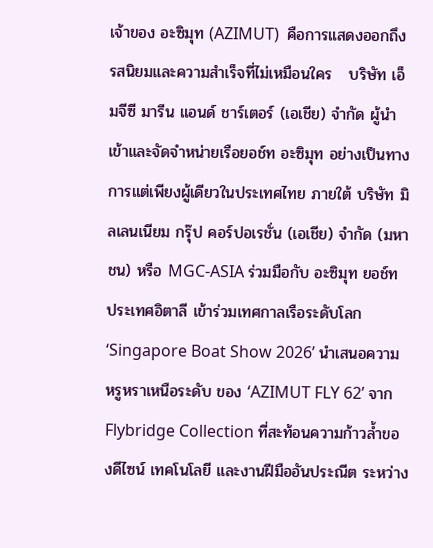เจ้าของ อะซิมุท (AZIMUT)  คือการแสดงออกถึงรสนิยมและความสำเร็จที่ไม่เหมือนใคร   บริษัท เอ็มจีซี มารีน แอนด์ ชาร์เตอร์ (เอเชีย) จำกัด ผู้นำเข้าและจัดจำหน่ายเรือยอช์ท อะซิมุท อย่างเป็นทางการแต่เพียงผู้เดียวในประเทศไทย ภายใต้ บริษัท มิลเลนเนียม กรุ๊ป คอร์ปอเรชั่น (เอเชีย) จำกัด (มหาชน) หรือ MGC-ASIA ร่วมมือกับ อะซิมุท ยอช์ท ประเทศอิตาลี เข้าร่วมเทศกาลเรือระดับโลก ‘Singapore Boat Show 2026’ นำเสนอความหรูหราเหนือระดับ ของ ‘AZIMUT FLY 62’ จาก Flybridge Collection ที่สะท้อนความก้าวล้ำของดีไซน์ เทคโนโลยี และงานฝีมืออันประณีต ระหว่าง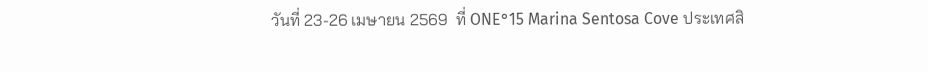วันที่ 23-26 เมษายน 2569  ที่ ONE°15 Marina Sentosa Cove ประเทศสิ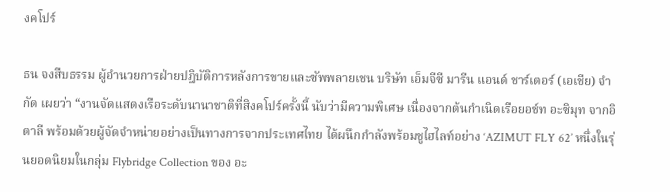งคโปร์

ธน จงสืบธรรม ผู้อำนวยการฝ่ายปฎิบัติการหลังการขายและซัพพลายเชน บริษัท เอ็มจีซี มารีน แอนด์ ชาร์เตอร์ (เอเชีย) จำกัด เผยว่า “งานจัดแสดงเรือระดับนานาชาติที่สิงคโปร์ครั้งนี้ นับว่ามีความพิเศษ เนื่องจากต้นกำเนิดเรือยอช์ท อะซิมุท จากอิตาลี พร้อมด้วยผู้จัดจำหน่ายอย่างเป็นทางการจากประเทศไทย ได้ผนึกกำลังพร้อมชูไฮไลท์อย่าง ‘AZIMUT FLY 62’ หนึ่งในรุ่นยอดนิยมในกลุ่ม Flybridge Collection ของ อะ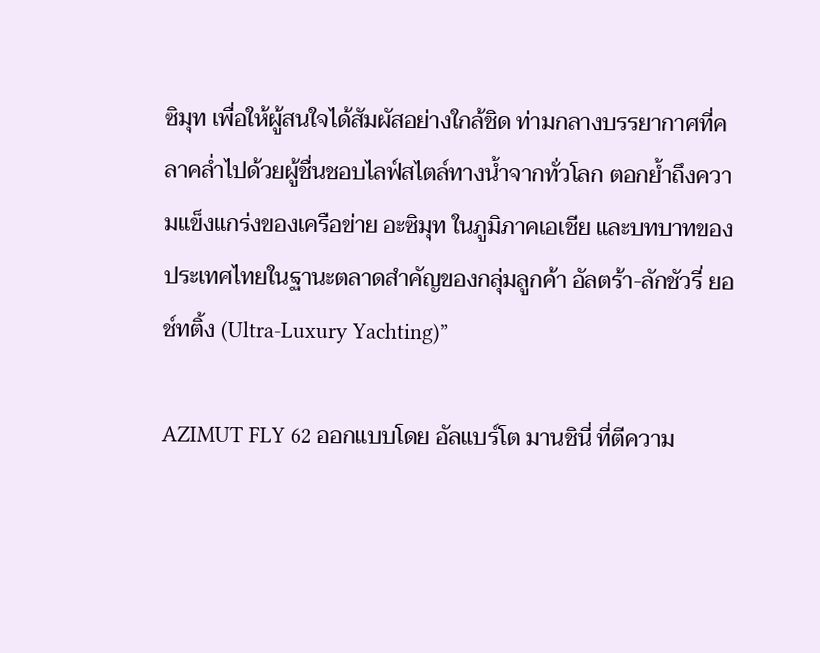ซิมุท เพื่อให้ผู้สนใจได้สัมผัสอย่างใกล้ชิด ท่ามกลางบรรยากาศที่คลาคล่ำไปด้วยผู้ชื่นชอบไลฟ์สไตล์ทางน้ำจากทั่วโลก ตอกย้ำถึงความแข็งแกร่งของเครือข่าย อะซิมุท ในภูมิภาคเอเชีย และบทบาทของประเทศไทยในฐานะตลาดสำคัญของกลุ่มลูกค้า อัลตร้า-ลักชัวรี่ ยอช์ทติ้ง (Ultra-Luxury Yachting)”

AZIMUT FLY 62 ออกแบบโดย อัลแบร์โต มานชินี่ ที่ตีความ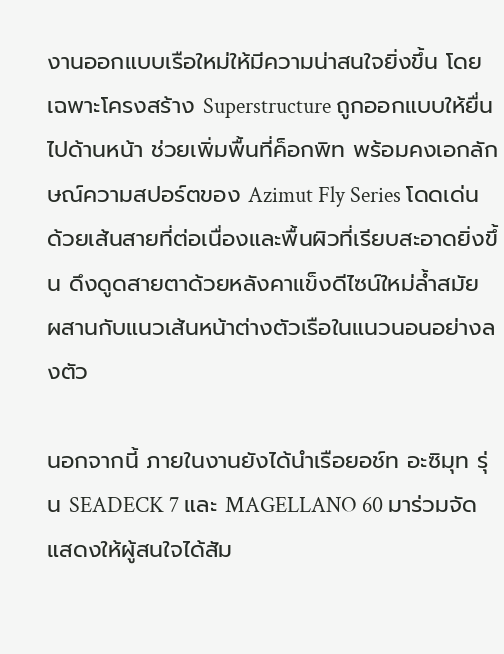งานออกแบบเรือใหม่ให้มีความน่าสนใจยิ่งขึ้น โดยเฉพาะโครงสร้าง Superstructure ถูกออกแบบให้ยื่นไปด้านหน้า ช่วยเพิ่มพื้นที่ค็อกพิท พร้อมคงเอกลักษณ์ความสปอร์ตของ Azimut Fly Series โดดเด่นด้วยเส้นสายที่ต่อเนื่องและพื้นผิวที่เรียบสะอาดยิ่งขึ้น ดึงดูดสายตาด้วยหลังคาแข็งดีไซน์ใหม่ล้ำสมัย ผสานกับแนวเส้นหน้าต่างตัวเรือในแนวนอนอย่างลงตัว

นอกจากนี้ ภายในงานยังได้นำเรือยอช์ท อะซิมุท รุ่น SEADECK 7 และ MAGELLANO 60 มาร่วมจัดแสดงให้ผู้สนใจได้สัม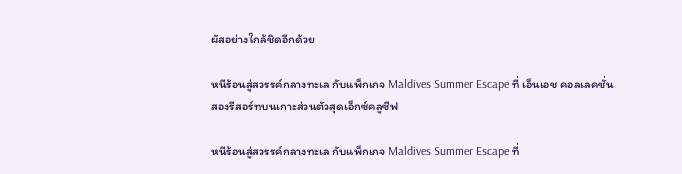ผัสอย่างใกล้ชิดอีกด้วย

หนีร้อนสู่สวรรค์กลางทะเล กับแพ็กเกจ Maldives Summer Escape ที่ เอ็นเอช คอลเลคชั่น สองรีสอร์ทบนเกาะส่วนตัวสุดเอ็กซ์คลูซีฟ

หนีร้อนสู่สวรรค์กลางทะเล กับแพ็กเกจ Maldives Summer Escape ที่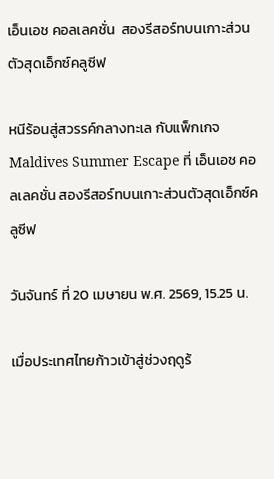เอ็นเอช คอลเลคชั่น  สองรีสอร์ทบนเกาะส่วนตัวสุดเอ็กซ์คลูซีฟ

หนีร้อนสู่สวรรค์กลางทะเล กับแพ็กเกจ Maldives Summer Escape ที่ เอ็นเอช คอลเลคชั่น สองรีสอร์ทบนเกาะส่วนตัวสุดเอ็กซ์คลูซีฟ

วันจันทร์ ที่ 20 เมษายน พ.ศ. 2569, 15.25 น.

เมื่อประเทศไทยก้าวเข้าสู่ช่วงฤดูร้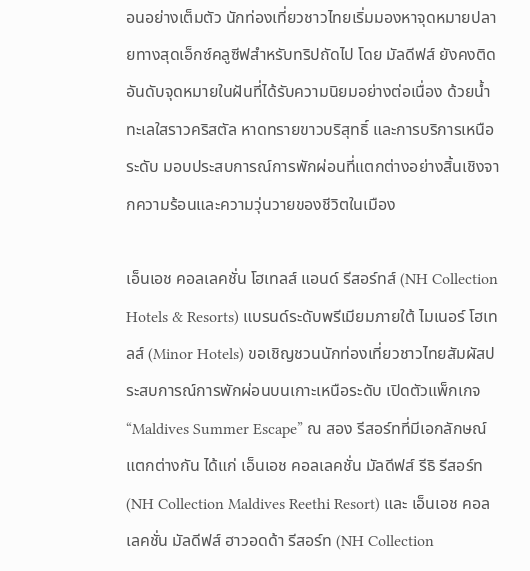อนอย่างเต็มตัว นักท่องเที่ยวชาวไทยเริ่มมองหาจุดหมายปลายทางสุดเอ็กซ์คลูซีฟสำหรับทริปถัดไป โดย มัลดีฟส์ ยังคงติดอันดับจุดหมายในฝันที่ได้รับความนิยมอย่างต่อเนื่อง ด้วยน้ำทะเลใสราวคริสตัล หาดทรายขาวบริสุทธิ์ และการบริการเหนือระดับ มอบประสบการณ์การพักผ่อนที่แตกต่างอย่างสิ้นเชิงจากความร้อนและความวุ่นวายของชีวิตในเมือง

เอ็นเอช คอลเลคชั่น โฮเทลส์ แอนด์ รีสอร์ทส์ (NH Collection Hotels & Resorts) แบรนด์ระดับพรีเมียมภายใต้ ไมเนอร์ โฮเทลส์ (Minor Hotels) ขอเชิญชวนนักท่องเที่ยวชาวไทยสัมผัสประสบการณ์การพักผ่อนบนเกาะเหนือระดับ เปิดตัวแพ็กเกจ “Maldives Summer Escape” ณ สอง รีสอร์ทที่มีเอกลักษณ์แตกต่างกัน ได้แก่ เอ็นเอช คอลเลคชั่น มัลดีฟส์ รีธิ รีสอร์ท (NH Collection Maldives Reethi Resort) และ เอ็นเอช คอลเลคชั่น มัลดีฟส์ ฮาวอดด้า รีสอร์ท (NH Collection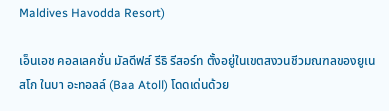Maldives Havodda Resort)

เอ็นเอช คอลเลคชั่น มัลดีฟส์ รีธิ รีสอร์ท ตั้งอยู่ในเขตสงวนชีวมณฑลของยูเนสโก ในบา อะทอลล์ (Baa Atoll) โดดเด่นด้วย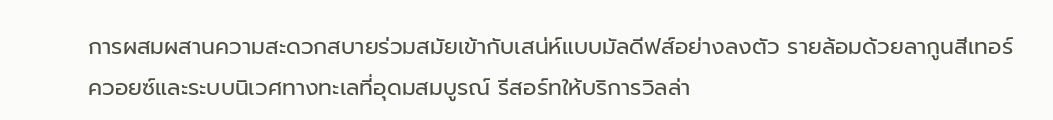การผสมผสานความสะดวกสบายร่วมสมัยเข้ากับเสน่ห์แบบมัลดีฟส์อย่างลงตัว รายล้อมด้วยลากูนสีเทอร์ควอยซ์และระบบนิเวศทางทะเลที่อุดมสมบูรณ์ รีสอร์ทให้บริการวิลล่า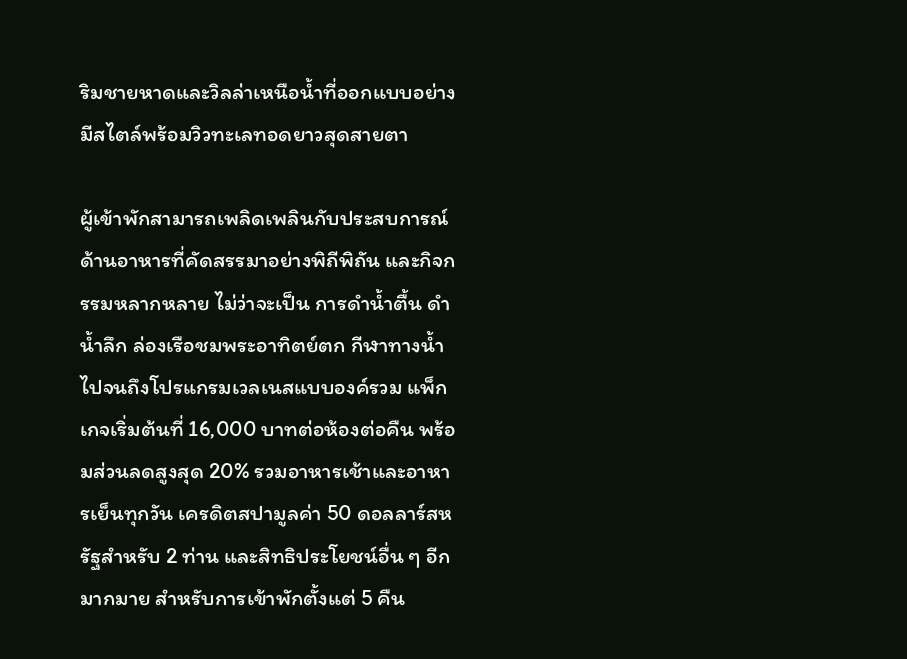ริมชายหาดและวิลล่าเหนือน้ำที่ออกแบบอย่างมีสไตล์พร้อมวิวทะเลทอดยาวสุดสายตา

ผู้เข้าพักสามารถเพลิดเพลินกับประสบการณ์ด้านอาหารที่คัดสรรมาอย่างพิถีพิถัน และกิจกรรมหลากหลาย ไม่ว่าจะเป็น การดำน้ำตื้น ดำน้ำลึก ล่องเรือชมพระอาทิตย์ตก กีฬาทางน้ำ ไปจนถึงโปรแกรมเวลเนสแบบองค์รวม แพ็กเกจเริ่มต้นที่ 16,000 บาทต่อห้องต่อคืน พร้อมส่วนลดสูงสุด 20% รวมอาหารเช้าและอาหารเย็นทุกวัน เครดิตสปามูลค่า 50 ดอลลาร์สหรัฐสำหรับ 2 ท่าน และสิทธิประโยชน์อื่น ๆ อีกมากมาย สำหรับการเข้าพักตั้งแต่ 5 คืน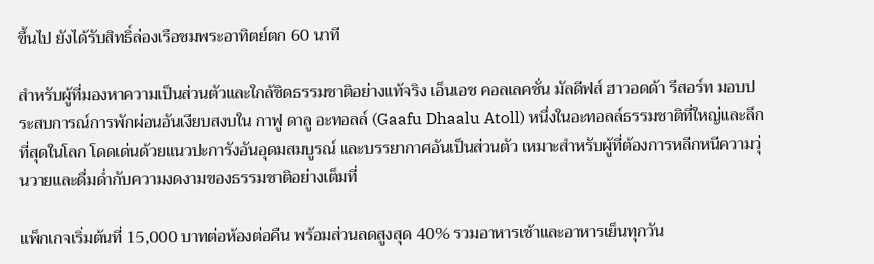ขึ้นไป ยังได้รับสิทธิ์ล่องเรือชมพระอาทิตย์ตก 60 นาที

สำหรับผู้ที่มองหาความเป็นส่วนตัวและใกล้ชิดธรรมชาติอย่างแท้จริง เอ็นเอช คอลเลคชั่น มัลดีฟส์ ฮาวอดด้า รีสอร์ท มอบประสบการณ์การพักผ่อนอันเงียบสงบใน กาฟู ดาลู อะทอลล์ (Gaafu Dhaalu Atoll) หนึ่งในอะทอลล์ธรรมชาติที่ใหญ่และลึกที่สุดในโลก โดดเด่นด้วยแนวปะการังอันอุดมสมบูรณ์ และบรรยากาศอันเป็นส่วนตัว เหมาะสำหรับผู้ที่ต้องการหลีกหนีความวุ่นวายและดื่มด่ำกับความงดงามของธรรมชาติอย่างเต็มที่

แพ็กเกจเริ่มต้นที่ 15,000 บาทต่อห้องต่อคืน พร้อมส่วนลดสูงสุด 40% รวมอาหารเช้าและอาหารเย็นทุกวัน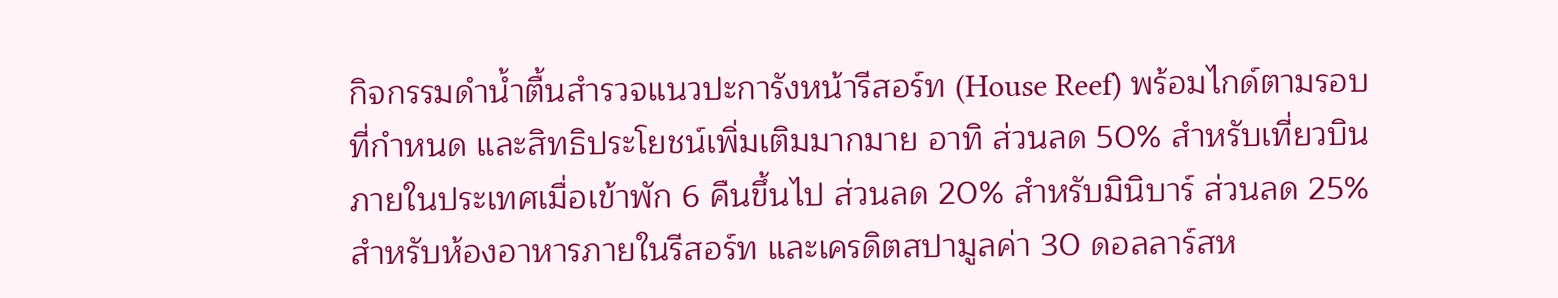กิจกรรมดำน้ำตื้นสำรวจแนวปะการังหน้ารีสอร์ท (House Reef) พร้อมไกด์ตามรอบที่กำหนด และสิทธิประโยชน์เพิ่มเติมมากมาย อาทิ ส่วนลด 50% สำหรับเที่ยวบินภายในประเทศเมื่อเข้าพัก 6 คืนขึ้นไป ส่วนลด 20% สำหรับมินิบาร์ ส่วนลด 25% สำหรับห้องอาหารภายในรีสอร์ท และเครดิตสปามูลค่า 30 ดอลลาร์สห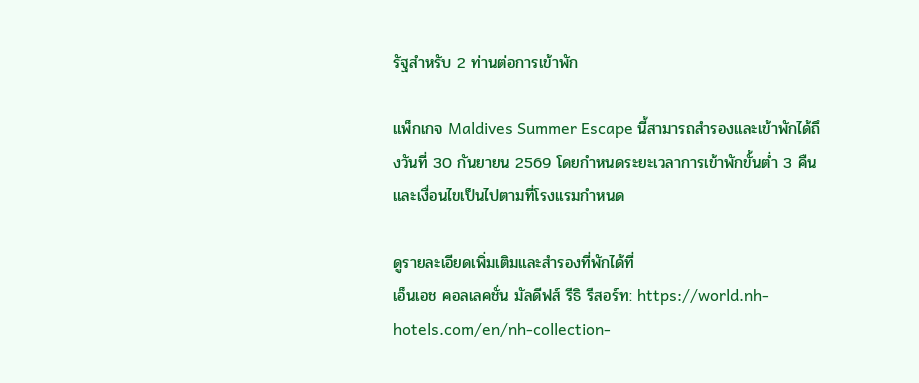รัฐสำหรับ 2 ท่านต่อการเข้าพัก

แพ็กเกจ Maldives Summer Escape นี้สามารถสำรองและเข้าพักได้ถึงวันที่ 30 กันยายน 2569 โดยกำหนดระยะเวลาการเข้าพักขั้นต่ำ 3 คืน และเงื่อนไขเป็นไปตามที่โรงแรมกำหนด

ดูรายละเอียดเพิ่มเติมและสำรองที่พักได้ที่
เอ็นเอช คอลเลคชั่น มัลดีฟส์ รีธิ รีสอร์ท: https://world.nh-hotels.com/en/nh-collection-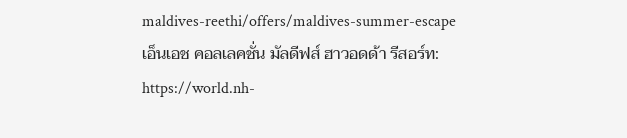maldives-reethi/offers/maldives-summer-escape
เอ็นเอช คอลเลคชั่น มัลดีฟส์ ฮาวอดด้า รีสอร์ท: https://world.nh-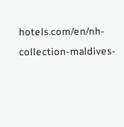hotels.com/en/nh-collection-maldives-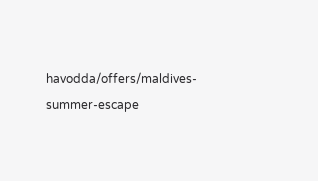havodda/offers/maldives-summer-escape